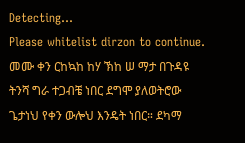Detecting...
Please whitelist dirzon to continue.
መሙ ቀን ርከኳከ ከሃ ኽከ ሠ ማታ በጉዳዩ ትንሻ ግራ ተጋብቼ ነበር ደግሞ ያለወትሮው ጌታነህ የቀን ውሎህ እንዴት ነበር። ደካማ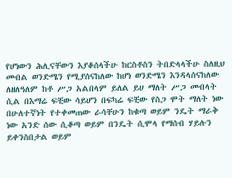የሆነውን ሕሊናቸውን እያቆሰላችሁ ከርስቶስን ትበድላላችሁ ስለዚህ መብል ወንድሜን የሚያሰናከለው ከሆነ ወንድሜን እንዳላሰናከለው ለዘለዓለም ከቶ ሥጋ አልበላም ይለል ይሀ ማለት ሥጋ መብላት ሲል በእማሬ ፍቺው ሳይሆን በፍካሬ ፍቺው የስጋ ሞት ማለት ነው በሁለተኛነት የተቀመጠው ራሳቸሁን ከቁጣ ወይም ንዴት ማራቅ ነው አንድ ሰው ሲቆጣ ወይም በንዴት ሲሞላ የማሰብ ሃይሉን ይቀንስበታል ወይም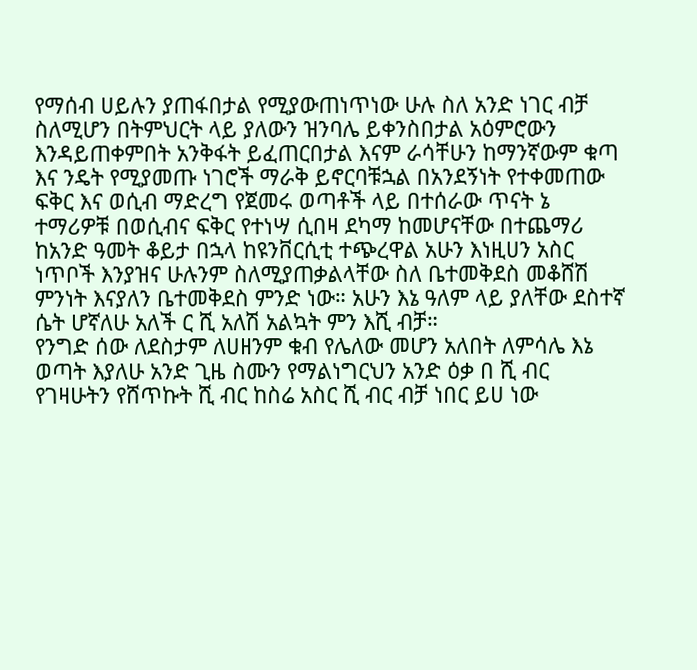የማሰብ ሀይሉን ያጠፋበታል የሚያውጠነጥነው ሁሉ ስለ አንድ ነገር ብቻ ስለሚሆን በትምህርት ላይ ያለውን ዝንባሌ ይቀንስበታል አዕምሮውን እንዳይጠቀምበት አንቅፋት ይፈጠርበታል እናም ራሳቸሁን ከማንኛውም ቁጣ እና ንዴት የሚያመጡ ነገሮች ማራቅ ይኖርባቹኋል በአንደኝነት የተቀመጠው ፍቅር እና ወሲብ ማድረግ የጀመሩ ወጣቶች ላይ በተሰራው ጥናት ኔ ተማሪዎቹ በወሲብና ፍቅር የተነሣ ሲበዛ ደካማ ከመሆናቸው በተጨማሪ ከአንድ ዓመት ቆይታ በኋላ ከዩንቨርሲቲ ተጭረዋል አሁን እነዚሀን አስር ነጥቦች እንያዝና ሁሉንም ስለሚያጠቃልላቸው ስለ ቤተመቅደስ መቆሸሽ ምንነት እናያለን ቤተመቅደስ ምንድ ነው። አሁን እኔ ዓለም ላይ ያለቸው ደስተኛ ሴት ሆኛለሁ አለች ር ሺ አለሽ አልኳት ምን እሺ ብቻ።
የንግድ ሰው ለደስታም ለሀዘንም ቁብ የሌለው መሆን አለበት ለምሳሌ እኔ ወጣት እያለሁ አንድ ጊዜ ስሙን የማልነግርህን አንድ ዕቃ በ ሺ ብር የገዛሁትን የሸጥኩት ሺ ብር ከስሬ አስር ሺ ብር ብቻ ነበር ይሀ ነው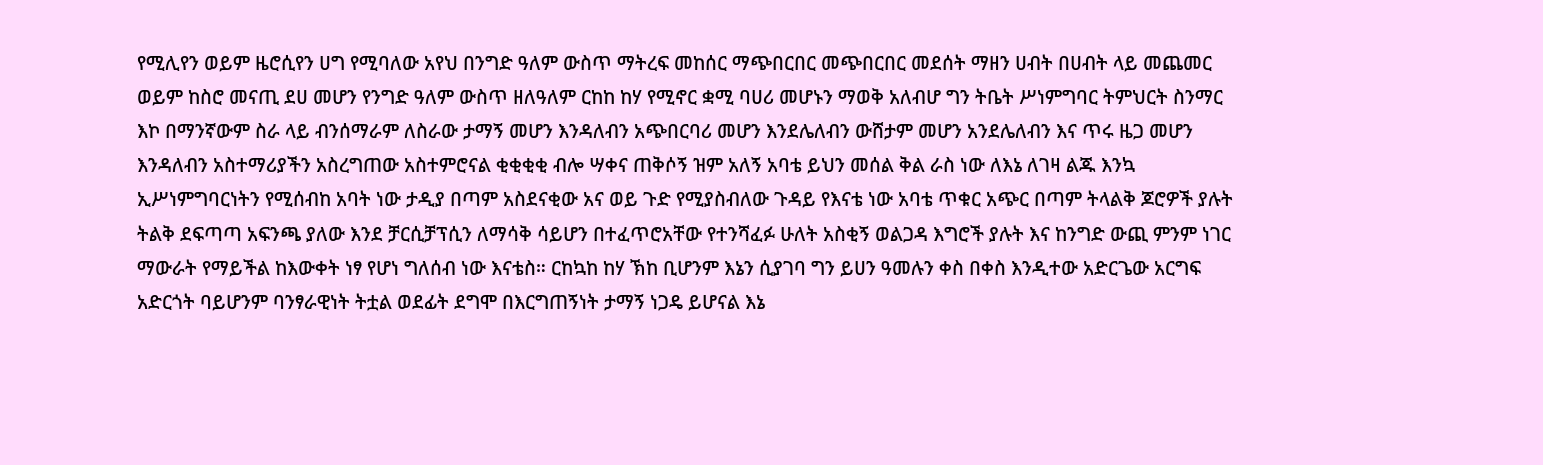የሚሊየን ወይም ዜሮሲየን ሀግ የሚባለው አየህ በንግድ ዓለም ውስጥ ማትረፍ መከሰር ማጭበርበር መጭበርበር መደሰት ማዘን ሀብት በሀብት ላይ መጨመር ወይም ከስሮ መናጢ ደሀ መሆን የንግድ ዓለም ውስጥ ዘለዓለም ርከከ ከሃ የሚኖር ቋሚ ባሀሪ መሆኑን ማወቅ አለብሆ ግን ትቤት ሥነምግባር ትምህርት ስንማር እኮ በማንኛውም ስራ ላይ ብንሰማራም ለስራው ታማኝ መሆን እንዳለብን አጭበርባሪ መሆን እንደሌለብን ውሸታም መሆን አንደሌለብን እና ጥሩ ዜጋ መሆን እንዳለብን አስተማሪያችን አስረግጠው አስተምሮናል ቂቂቂቂ ብሎ ሣቀና ጠቅሶኝ ዝም አለኝ አባቴ ይህን መሰል ቅል ራስ ነው ለእኔ ለገዛ ልጁ እንኳ ኢሥነምግባርነትን የሚሰብከ አባት ነው ታዲያ በጣም አስደናቂው አና ወይ ጉድ የሚያስብለው ጉዳይ የእናቴ ነው አባቴ ጥቁር አጭር በጣም ትላልቅ ጆሮዎች ያሉት ትልቅ ደፍጣጣ አፍንጫ ያለው እንደ ቻርሲቻፕሲን ለማሳቅ ሳይሆን በተፈጥሮአቸው የተንሻፈፉ ሁለት አስቂኝ ወልጋዳ እግሮች ያሉት እና ከንግድ ውጪ ምንም ነገር ማውራት የማይችል ከእውቀት ነፃ የሆነ ግለሰብ ነው እናቴስ። ርከኳከ ከሃ ኽከ ቢሆንም እኔን ሲያገባ ግን ይሀን ዓመሉን ቀስ በቀስ እንዲተው አድርጌው አርግፍ አድርጎት ባይሆንም ባንፃራዊነት ትቷል ወደፊት ደግሞ በእርግጠኝነት ታማኝ ነጋዴ ይሆናል እኔ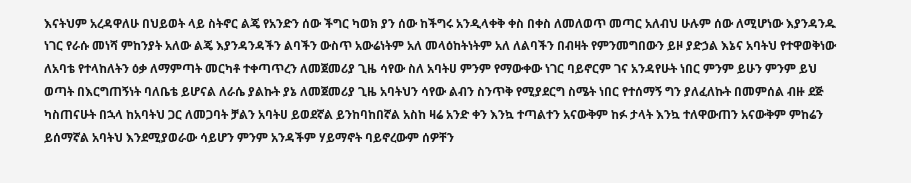እናትህም አረዳዋለሁ በህይወት ላይ ስትኖር ልጄ የአንድን ሰው ችግር ካወክ ያን ሰው ከችግሩ አንዲላቀቅ ቀስ በቀስ ለመለወጥ መጣር አለብህ ሁሉም ሰው ለሚሆነው እያንዳንዱ ነገር የራሱ መነሻ ምከንያት አለው ልጄ እያንዳንዳችን ልባችን ውስጥ አውሬነትም አለ መላዕከትነትም አለ ለልባችን በብዛት የምንመግበውን ይዞ ያድኃል እኔና አባትህ የተዋወቅነው ለአባቴ የተላከለትን ዕቃ ለማምጣት መርካቶ ተቀጣጥረን ለመጀመሪያ ጊዜ ሳየው ስለ አባትሀ ምንም የማውቀው ነገር ባይኖርም ገና አንዳየሁት ነበር ምንም ይሁን ምንም ይህ ወጣት በእርግጠኝነት ባለቤቴ ይሆናል ለራሴ ያልኩት ያኔ ለመጀመሪያ ጊዜ አባትህን ሳየው ልብን ስንጥቅ የሚያደርግ ስሜት ነበር የተሰማኝ ግን ያለፈለኩት በመምሰል ብዙ ደጅ ካስጠናሁት በኋላ ከአባትህ ጋር ለመጋባት ቻልን አባትሀ ይወደኛል ይንከባከበኛል አስከ ዛሬ አንድ ቀን እንኳ ተጣልተን አናውቅም ከፉ ታላት እንኳ ተለዋውጠን አናውቅም ምከሬን ይሰማኛል አባትህ እንደሚያወራው ሳይሆን ምንም አንዳችም ሃይማኖት ባይኖረውም ሰዎቸን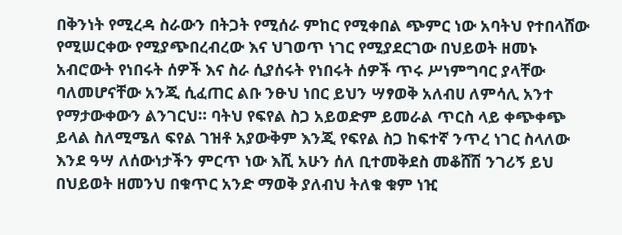በቅንነት የሚረዳ ስራውን በትጋት የሚሰራ ምከር የሚቀበል ጭምር ነው አባትህ የተበላሸው የሚሠርቀው የሚያጭበረብረው እና ህገወጥ ነገር የሚያደርገው በህይወት ዘመኑ አብሮውት የነበሩት ሰዎች እና ስራ ሲያሰሩት የነበሩት ሰዎች ጥሩ ሥነምግባር ያላቸው ባለመሆናቸው አንጂ ሲፈጠር ልቡ ንፁህ ነበር ይህን ሣፃወቅ አለብሀ ለምሳሊ አንተ የማታውቀውን ልንገርህ። ባትህ የፍየል ስጋ አይወድም ይመራል ጥርስ ላይ ቀጭቀጭ ይላል ስለሚሜለ ፍየል ገዝቶ አያውቅም እንጂ የፍየል ስጋ ከፍተኛ ንጥረ ነገር ስላለው እንደ ዓሣ ለሰውነታችን ምርጥ ነው እሺ አሁን ሰለ ቢተመቅደስ መቆሸሽ ንገሪኝ ይህ በህይወት ዘመንህ በቁጥር አንድ ማወቅ ያለብህ ትለቁ ቁም ነዢ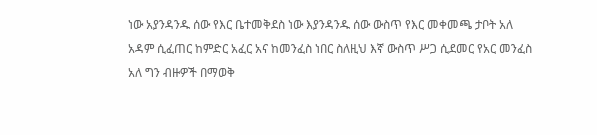ነው አያንዳንዱ ሰው የእር ቤተመቅደስ ነው እያንዳንዱ ሰው ውስጥ የእር መቀመጫ ታቦት አለ አዳም ሲፈጠር ከምድር አፈር አና ከመንፈስ ነበር ስለዚህ እኛ ውስጥ ሥጋ ሲደመር የአር መንፈስ አለ ግን ብዙዎች በማወቅ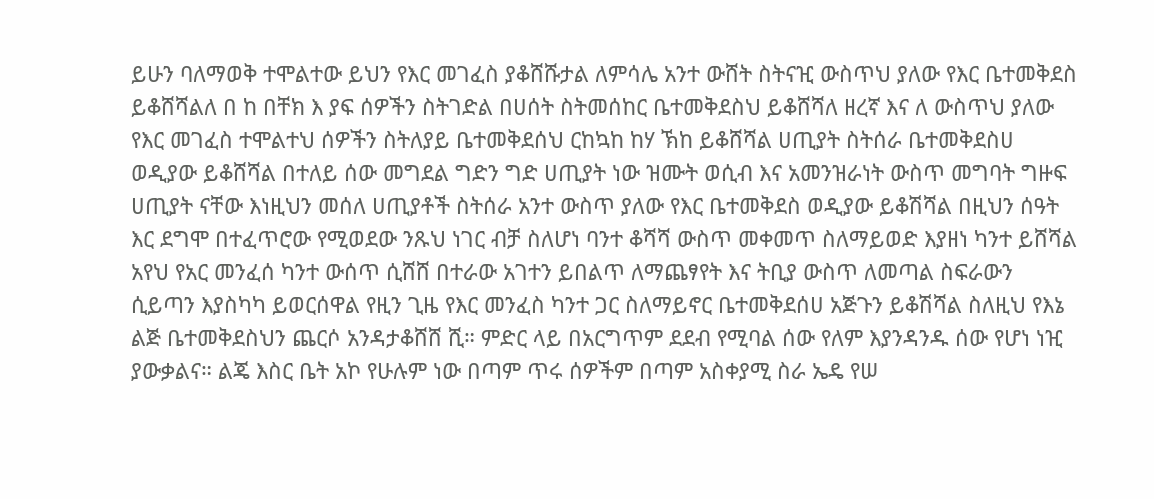ይሁን ባለማወቅ ተሞልተው ይህን የእር መገፈስ ያቆሸሹታል ለምሳሌ አንተ ውሸት ስትናዢ ውስጥህ ያለው የእር ቤተመቅደስ ይቆሸሻልለ በ ከ በቸክ እ ያፍ ሰዎችን ስትገድል በሀሰት ስትመሰከር ቤተመቅደስህ ይቆሸሻለ ዘረኛ እና ለ ውስጥህ ያለው የእር መገፈስ ተሞልተህ ሰዎችን ስትለያይ ቤተመቅደሰህ ርከኳከ ከሃ ኽከ ይቆሸሻል ሀጢያት ስትሰራ ቤተመቅደስሀ ወዲያው ይቆሸሻል በተለይ ሰው መግደል ግድን ግድ ሀጢያት ነው ዝሙት ወሲብ እና አመንዝራነት ውስጥ መግባት ግዙፍ ሀጢያት ናቸው እነዚህን መሰለ ሀጢያቶች ስትሰራ አንተ ውስጥ ያለው የእር ቤተመቅደስ ወዲያው ይቆሽሻል በዚህን ሰዓት እር ደግሞ በተፈጥሮው የሚወደው ንጹህ ነገር ብቻ ስለሆነ ባንተ ቆሻሻ ውስጥ መቀመጥ ስለማይወድ እያዘነ ካንተ ይሸሻል አየህ የአር መንፈሰ ካንተ ውሰጥ ሲሸሸ በተራው አገተን ይበልጥ ለማጨፃየት እና ትቢያ ውስጥ ለመጣል ስፍራውን ሲይጣን እያስካካ ይወርሰዋል የዚን ጊዜ የእር መንፈስ ካንተ ጋር ስለማይኖር ቤተመቅደሰሀ አጅጉን ይቆሽሻል ስለዚህ የእኔ ልጅ ቤተመቅደስህን ጨርሶ አንዳታቆሸሸ ሺ። ምድር ላይ በአርግጥም ደደብ የሚባል ሰው የለም እያንዳንዱ ሰው የሆነ ነዢ ያውቃልና። ልጄ እስር ቤት አኮ የሁሉም ነው በጣም ጥሩ ሰዎችም በጣም አስቀያሚ ስራ ኤዴ የሠ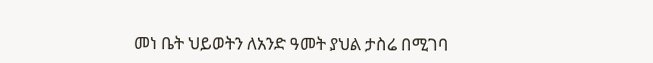መነ ቤት ህይወትን ለአንድ ዓመት ያህል ታስሬ በሚገባ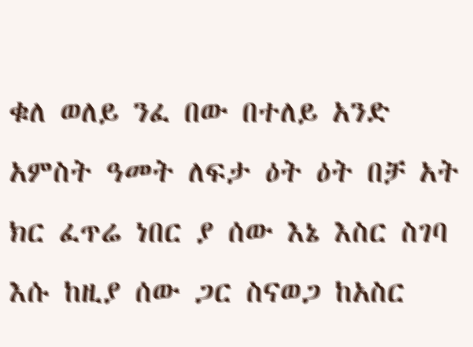ቁለ ወለይ ንፈ በው በተለይ አንድ አምስት ዓመት ለፍታ ዕት ዕት በቻ አት ክር ፈጥሬ ነበር ያ ሰው እኔ እስር ስገባ እሱ ከዚያ ሰው ጋር ስናወጋ ከአስር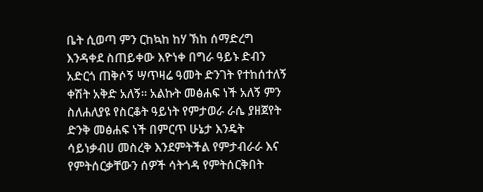ቤት ሲወጣ ምን ርከኳከ ከሃ ኽከ ሰማድረግ እንዳቀደ ስጠይቀው እዮነቀ በግራ ዓይኑ ድብን አድርጎ ጠቅሶኝ ሣጥዛሬ ዓመት ድንገት የተከሰተለኝ ቀሽት አቅድ አለኝ። አልኩት መፅሐፍ ነች አለኝ ምን ስለሐለያዩ የስርቆት ዓይነት የምታወራ ራሴ ያዘጀየት ድንቅ መፅሐፍ ነች በምርጥ ሁኔታ እንዴት ሳይነቃብሀ መስረቅ እንደምትችል የምታብራራ እና የምትሰርቃቸውን ሰዎች ሳትጎዳ የምትሰርቅበት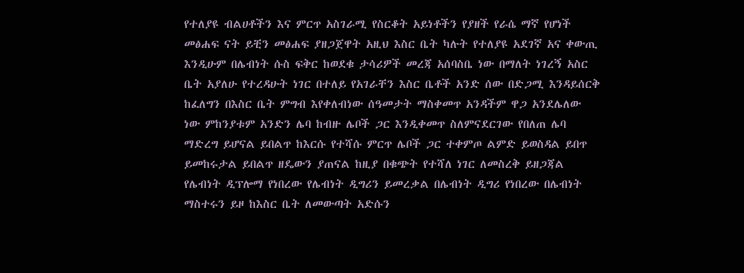የተለያዩ ብልሀቶችን እና ምርጥ አስገራሚ የስርቆት አይነቶችን የያዘች የራሴ ማኛ የሆነች መፅሐፍ ናት ይቺን መፅሐፍ ያዘጋጀዋት አዚህ እስር ቤት ካሉት የተለያዩ አደገኛ አና ቀውጢ እንዲሁም በሌብነት ሱስ ፍቅር ከወደቁ ታሳሪዎች መረጃ አሰባስቤ ነው በማለት ነገረኝ አስር ቤት አያለሁ የተረዳሁት ነገር በተለይ የአገራቸን እስር ቤቶች አንድ ሰው በድጋሚ እንዳይሰርቅ ከፈለግን በእስር ቤት ምግብ እየቀለብነው ሰዓመታት ማስቀመጥ አንዳችም ዋጋ አንደሌለው ነው ምከንያቱም አንድን ሌባ ከብዙ ሌቦች ጋር እንዲቀመጥ ስለምናደርገው የበለጠ ሌባ ማድረግ ይሆናል ይበልጥ ከእርሱ የተሻሱ ምርጥ ሌቦች ጋር ተቀምጦ ልምድ ይወስዳል ይበጥ ይመከሩታል ይበልጥ ዘዴውን ያጠናል ከዚያ በቁጭት የተሻለ ነገር ለመስረቅ ይዘጋጃል የሌብነት ዲፕሎማ የነበረው የሌብነት ዲግሪን ይመረቃል በሌብነት ዲግሪ የነበረው በሌብነት ማስተሩን ይዞ ከእስር ቤት ለመውጣት አድሱን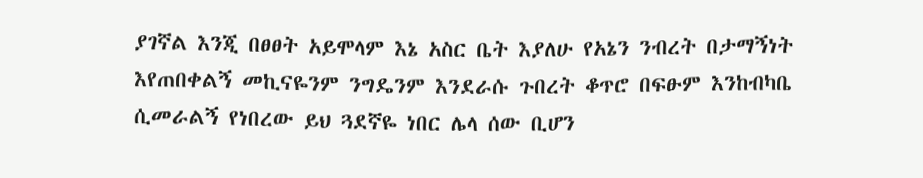ያገኛል እንጂ በፀፀት አይሞላም እኔ አስር ቤት እያለሁ የአኔን ንብረት በታማኝነት እየጠበቀልኝ መኪናዬንም ንግዴንም እንደራሱ ጉበረት ቆጥሮ በፍፁም እንከብካቤ ሲመራልኝ የነበረው ይህ ጓደኛዬ ነበር ሌላ ሰው ቢሆን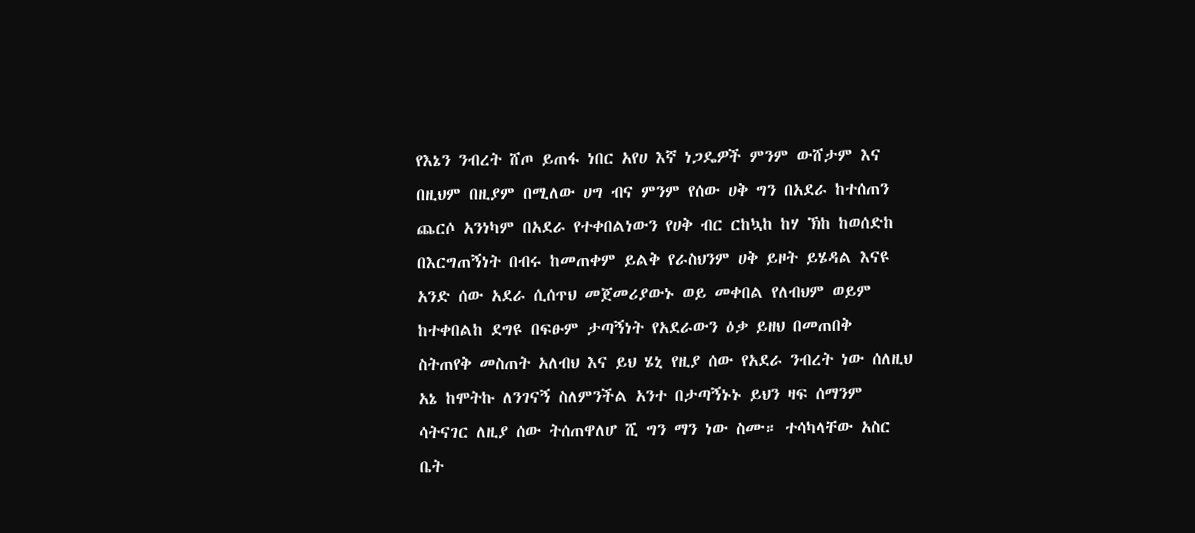የእኔን ንብረት ሸጦ ይጠፋ ነበር አየሀ እኛ ነጋዴዎች ምንም ውሸታም እና በዚህም በዚያም በሚለው ሀግ ብና ምንም የሰው ሀቅ ግን በአደራ ከተሰጠን ጨርሶ አንነካም በአደራ የተቀበልነውን የሀቅ ብር ርከኳከ ከሃ ኽከ ከወሰድከ በእርግጠኝነት በብሩ ከመጠቀም ይልቅ የራስህንም ሀቅ ይዞት ይሄዳል እናዩ አንድ ሰው አደራ ሲሰጥህ መጀመሪያውኑ ወይ መቀበል የለብህም ወይም ከተቀበልከ ደግዩ በፍፁም ታጣኝነት የአደራውን ዕቃ ይዘህ በመጠበቅ ስትጠየቅ መስጠት አለብህ እና ይህ ሄኒ የዚያ ሰው የአደራ ንብረት ነው ሰለዚህ አኔ ከሞትኩ ለንገናኝ ስለምንችል አንተ በታጣኝኑኑ ይህን ዛፍ ሰማንም ሳትናገር ለዚያ ሰው ትሰጠዋለሆ ሺ ግን ማን ነው ስሙ። ተሳካላቸው አስር ቤት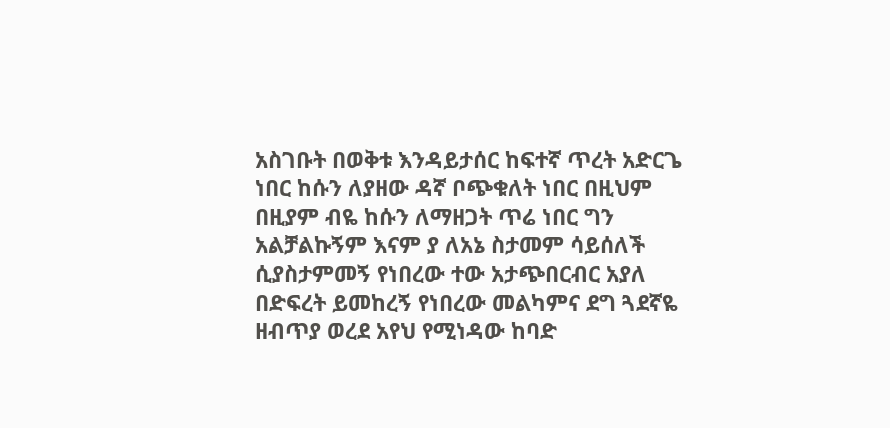አስገቡት በወቅቱ እንዳይታሰር ከፍተኛ ጥረት አድርጌ ነበር ከሱን ለያዘው ዳኛ ቦጭቁለት ነበር በዚህም በዚያም ብዬ ከሱን ለማዘጋት ጥሬ ነበር ግን አልቻልኩኝም እናም ያ ለአኔ ስታመም ሳይሰለች ሲያስታምመኝ የነበረው ተው አታጭበርብር አያለ በድፍረት ይመከረኝ የነበረው መልካምና ደግ ጓደኛዬ ዘብጥያ ወረደ አየህ የሚነዳው ከባድ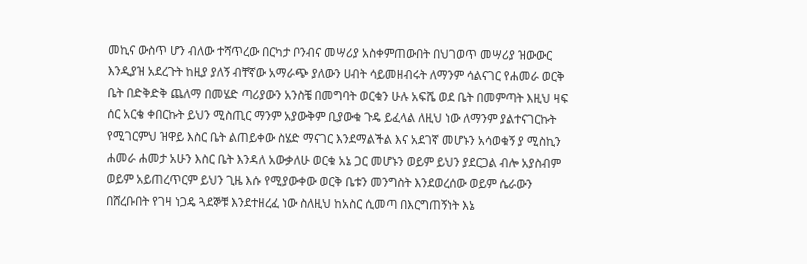መኪና ውስጥ ሆን ብለው ተሻጥረው በርካታ ቦንብና መሣሪያ አስቀምጠውበት በህገወጥ መሣሪያ ዝውውር እንዲያዝ አደረጉት ከዚያ ያለኝ ብቸኛው አማራጭ ያለውን ሀብት ሳይመዘብሩት ለማንም ሳልናገር የሐመራ ወርቅ ቤት በድቅድቅ ጨለማ በመሄድ ጣሪያውን አንስቼ በመግባት ወርቁን ሁሉ አፍሼ ወደ ቤት በመምጣት እዚህ ዛፍ ሰር አርቄ ቀበርኩት ይህን ሚስጢር ማንም አያውቅም ቢያውቁ ጉዴ ይፈላል ለዚህ ነው ለማንም ያልተናገርኩት የሚገርምህ ዝዋይ እስር ቤት ልጠይቀው ስሄድ ማናገር እንደማልችል እና አደገኛ መሆኑን አሳወቁኝ ያ ሚስኪን ሐመራ ሐመታ አሁን እስር ቤት እንዳለ አውቃለሁ ወርቁ አኔ ጋር መሆኑን ወይም ይህን ያደርጋል ብሎ አያስብም ወይም አይጠረጥርም ይህን ጊዜ እሱ የሚያውቀው ወርቅ ቤቱን መንግስት እንደወረሰው ወይም ሴራውን በሸረቡበት የገዛ ነጋዴ ጓደኞቹ እንደተዘረፈ ነው ስለዚህ ከአስር ሲመጣ በእርግጠኝነት እኔ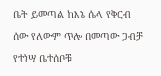ቤት ይመጣል ከእኔ ሴላ የቅርብ ሰው የለውም ጥሎ በመጣው ጋብቻ የተነሣ ቤተሰቦቹ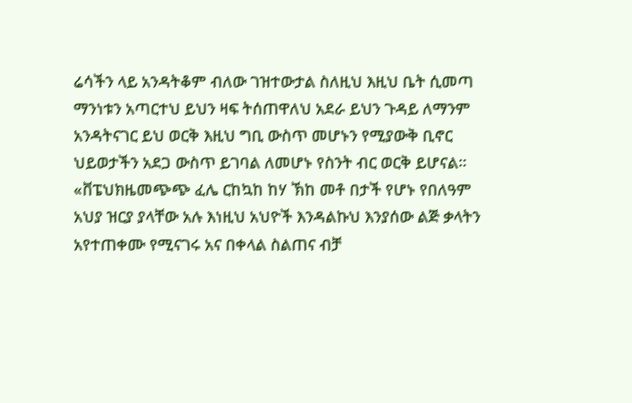ሬሳችን ላይ አንዳትቆም ብለው ገዝተውታል ስለዚህ እዚህ ቤት ሲመጣ ማንነቱን አጣርተህ ይህን ዛፍ ትሰጠዋለህ አደራ ይህን ጉዳይ ለማንም አንዳትናገር ይህ ወርቅ እዚህ ግቢ ውስጥ መሆኑን የሚያውቅ ቢኖር ህይወታችን አደጋ ውስጥ ይገባል ለመሆኑ የስንት ብር ወርቅ ይሆናል። «ቨፔህክዜመጭጭ ፈሌ ርከኳከ ከሃ ኽከ መቶ በታች የሆኑ የበለዓም አህያ ዝርያ ያላቸው አሉ እነዚህ አህዮች እንዳልኩህ እንያሰው ልጅ ቃላትን አየተጠቀሙ የሚናገሩ አና በቀላል ስልጠና ብቻ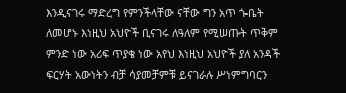እንዲናገሩ ማድረግ የምንችላቸው ናቸው ግን አጥ ጐቤት ለመሆኑ እነዚህ አህዮች ቢናገሩ ለዓለም የሚሠጡት ጥቅም ምንድ ነው አሪፍ ጥያቄ ነው አየህ እነዚህ አህዮች ያለ አንዳች ፍርሃት አውነትን ብቻ ሳያመቻምቹ ይናገራሉ ሥነምግባርን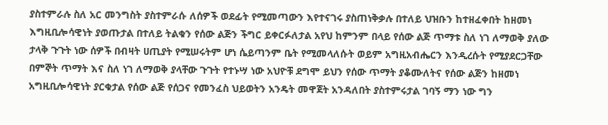ያስተምራሉ ስለ አር መንግስት ያስተምራሱ ለሰዎች ወደፊት የሚመጣውን እየተናገሩ ያስጠነቅቃሉ በተለይ ህዝቡን ከተዘፈቀበት ከዘመነ እግዚቢሎሳዊነት ያወጡታል በተለይ ትልቁን የሰው ልጅን ችግር ይቀርፉለታል አየህ ከምንም በላይ የሰው ልጅ ጥማቱ ስለ ነገ ለማወቅ ያለው ታላቅ ጉጉት ነው ሰዎች በብዛት ሀጢያት የሚሠሩትም ሆነ ሴይጣንም ቤት የሚመላለሱት ወይም አግዚአብሔርን እንዲረሱት የሚያደርጋቸው በምኞት ጥማት እና ስለ ነገ ለማወቅ ያላቸው ጉጉት የተኑሣ ነው አህዮቹ ደግሞ ይህን የሰው ጥማት ያቆሙለትና የሰው ልጅን ከዘመነ አግዚቢሎሳዊነት ያርቁታል የሰው ልጅ የሰጋና የመንፈስ ህይወትን አንዴት መዋጀት አንዳለበት ያስተምሩታል ገባኝ ማን ነው ግን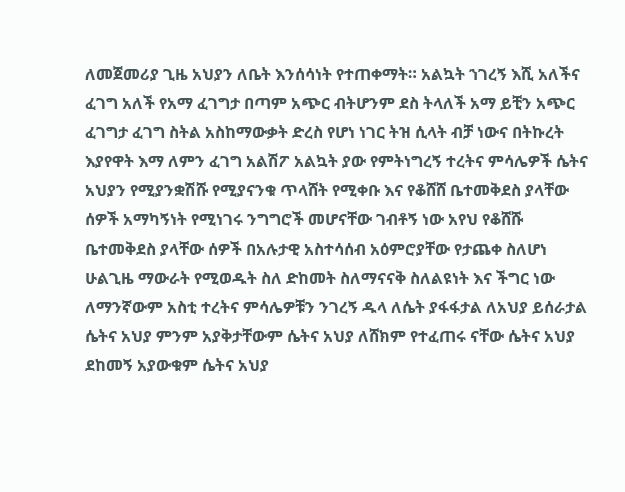ለመጀመሪያ ጊዜ አህያን ለቤት እንሰሳነት የተጠቀማት። አልኳት ኀገረኝ እሺ አለችና ፈገግ አለች የአማ ፈገግታ በጣም አጭር ብትሆንም ደስ ትላለች አማ ይቺን አጭር ፈገግታ ፈገግ ስትል አስከማውቃት ድረስ የሆነ ነገር ትዝ ሲላት ብቻ ነውና በትኩረት እያየዋት እማ ለምን ፈገግ አልሽፖ አልኳት ያው የምትነግረኝ ተረትና ምሳሌዎች ሴትና አህያን የሚያንቋሽሹ የሚያናንቁ ጥላሸት የሚቀቡ እና የቆሸሸ ቤተመቅደስ ያላቸው ሰዎች አማካኝነት የሚነገሩ ንግግሮች መሆናቸው ገብቶኝ ነው አየህ የቆሸሹ ቤተመቅደስ ያላቸው ሰዎች በአሉታዊ አስተሳሰብ አዕምሮያቸው የታጨቀ ስለሆነ ሁልጊዜ ማውራት የሚወዱት ስለ ድከመት ስለማናናቅ ስለልዩነት እና ችግር ነው ለማንኛውም አስቲ ተረትና ምሳሌዎቹን ንገረኝ ዱላ ለሴት ያፋፋታል ለአህያ ይሰራታል ሴትና አህያ ምንም አያቅታቸውም ሴትና አህያ ለሸክም የተፈጠሩ ናቸው ሴትና አህያ ደከመኝ አያውቁም ሴትና አህያ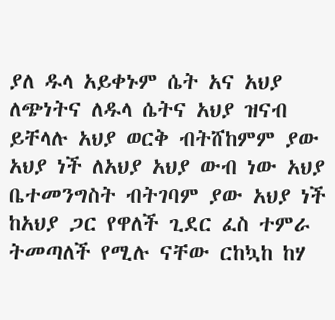ያለ ዱላ አይቀኑም ሴት አና አህያ ለጭነትና ለዱላ ሴትና አህያ ዝናብ ይቸላሉ አህያ ወርቅ ብትሸከምም ያው አህያ ነች ለአህያ አህያ ውብ ነው አህያ ቤተመንግስት ብትገባም ያው አህያ ነች ከአህያ ጋር የዋለች ጊደር ፈስ ተምራ ትመጣለች የሚሉ ናቸው ርከኳከ ከሃ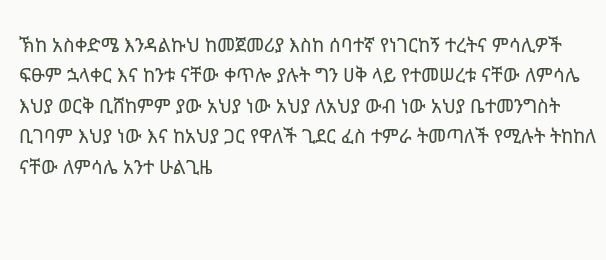ኽከ አስቀድሜ እንዳልኩህ ከመጀመሪያ እስከ ሰባተኛ የነገርከኝ ተረትና ምሳሊዎች ፍፁም ኋላቀር እና ከንቱ ናቸው ቀጥሎ ያሉት ግን ሀቅ ላይ የተመሠረቱ ናቸው ለምሳሌ እህያ ወርቅ ቢሸከምም ያው አህያ ነው አህያ ለአህያ ውብ ነው አህያ ቤተመንግስት ቢገባም እህያ ነው እና ከአህያ ጋር የዋለች ጊደር ፈስ ተምራ ትመጣለች የሚሉት ትከከለ ናቸው ለምሳሌ አንተ ሁልጊዜ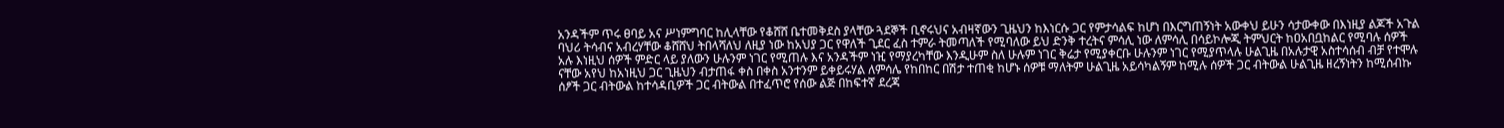አንዳችም ጥሩ ፀባይ አና ሥነምግባር ከሊላቸው የቆሸሸ ቤተመቅደስ ያላቸው ጓደኞች ቢኖሩህና አብዛኛውን ጊዜህን ከእነርሱ ጋር የምታሳልፍ ከሆነ በእርግጠኝነት አውቀህ ይሁን ሳታውቀው በእነዚያ ልጆች አጉል ባህሪ ትሳብና አብረሃቸው ቆሸሸህ ትበላሻለህ ለዚያ ነው ከአህያ ጋር የዋለች ጊደር ፈስ ተምራ ትመጣለች የሚባለው ይህ ድንቅ ተረትና ምሳሊ ነው ለምሳሊ በሳይኮሎጂ ትምህርት ከዐአበቧከልር የሚባሉ ሰዎች አሉ እነዚህ ሰዎች ምድር ላይ ያለውን ሁሉንም ነገር የሚጠሉ እና አንዳችም ነዢ የማያረካቸው እንዲሁም ስለ ሁሉም ነገር ቅሬታ የሚያቀርቡ ሁሉንም ነገር የሚያጥላሉ ሁልጊዜ በአሉታዊ አስተሳሰብ ብቻ የተሞሉ ናቸው አየህ ከአነዚህ ጋር ጊዜህን ብታጠፋ ቀስ በቀስ አንተንም ይቀይሩሃል ለምሳሌ የከበከር በሽታ ተጠቂ ከሆኑ ሰዎቹ ማለትም ሁልጊዜ አይሳካልኝም ከሚሉ ሰዎች ጋር ብትውል ሁልጊዜ ዘረኝነትን ከሚሰብኩ ሰፆች ጋር ብትውል ከተሳዳቢዎች ጋር ብትውል በተፈጥሮ የሰው ልጅ በከፍተኛ ደረጃ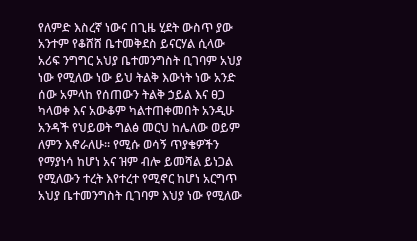የለምድ እስረኛ ነውና በጊዜ ሂደት ውስጥ ያው አንተም የቆሸሸ ቤተመቅደስ ይናርሃል ሲላው አሪፍ ንግግር አህያ ቤተመንግስት ቢገባም አህያ ነው የሚለው ነው ይህ ትልቅ እውነት ነው አንድ ሰው አምላከ የሰጠውን ትልቅ ኃይል እና ፀጋ ካላወቀ እና አውቆም ካልተጠቀመበት አንዲሁ አንዳች የህይወት ግልፅ መርህ ከሌለው ወይም ለምን እኖራለሁ። የሚሱ ወሳኝ ጥያቄዎችን የማያነሳ ከሆነ አና ዝም ብሎ ይመሻል ይነጋል የሚለውን ተረት እየተረተ የሚኖር ከሆነ አርግጥ አህያ ቤተመንግስት ቢገባም እህያ ነው የሚለው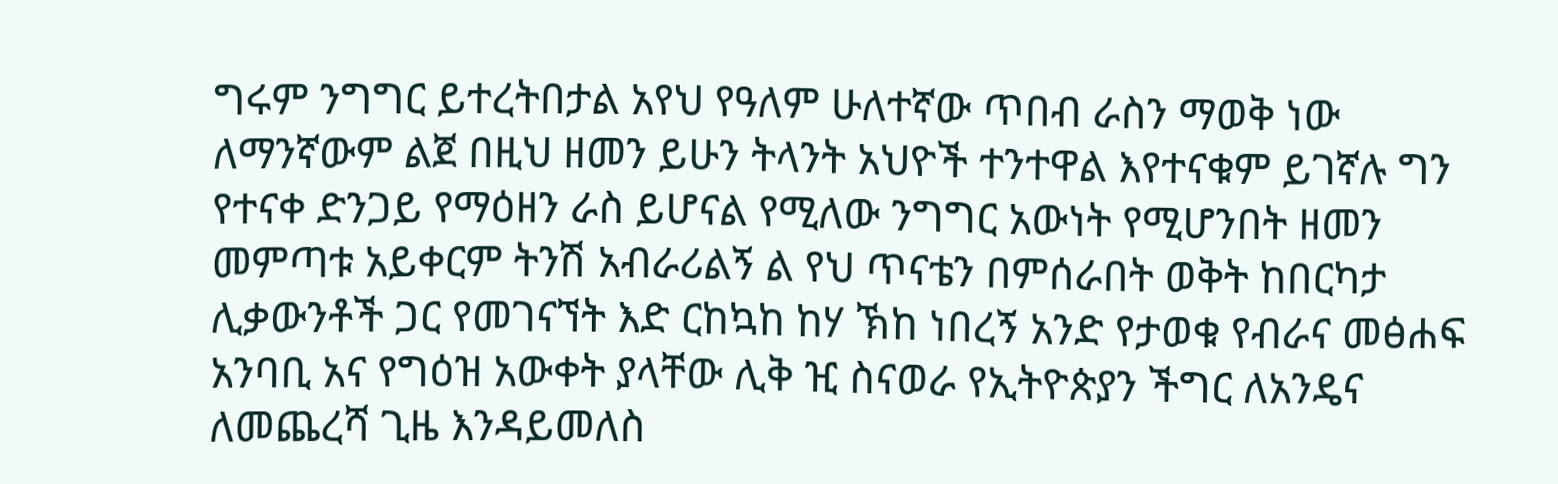ግሩም ንግግር ይተረትበታል አየህ የዓለም ሁለተኛው ጥበብ ራስን ማወቅ ነው ለማንኛውም ልጀ በዚህ ዘመን ይሁን ትላንት አህዮች ተንተዋል እየተናቁም ይገኛሉ ግን የተናቀ ድንጋይ የማዕዘን ራስ ይሆናል የሚለው ንግግር አውነት የሚሆንበት ዘመን መምጣቱ አይቀርም ትንሽ አብራሪልኝ ል የህ ጥናቴን በምሰራበት ወቅት ከበርካታ ሊቃውንቶች ጋር የመገናኘት እድ ርከኳከ ከሃ ኽከ ነበረኝ አንድ የታወቁ የብራና መፅሐፍ አንባቢ አና የግዕዝ አውቀት ያላቸው ሊቅ ዢ ስናወራ የኢትዮጵያን ችግር ለአንዴና ለመጨረሻ ጊዜ እንዳይመለስ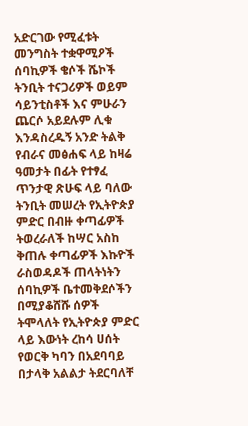አድርገው የሚፈቱት መንግስት ተቋዋሚዖች ሰባኪዎች ቄሶች ሼኮች ትንቢት ተናጋሪዎች ወይም ሳይንቲስቶች እና ምሁራን ጨርሶ አይደሉም ሊቁ እንዳስረዱኝ አንድ ትልቅ የብራና መፅሐፍ ላይ ከዛሬ ዓመታት በፊት የተፃፈ ጥንታዊ ጽሁፍ ላይ ባለው ትንቢት መሠረት የኢትዮጵያ ምድር በብዙ ቀጣፊዎች ትወረራለች ከሣር አስከ ቅጠሉ ቀጣፊዎች እኩዮች ራስወዳዶች ጠላትነትን ሰባኪዎች ቤተመቅደሶችን በሚያቆሸሹ ሰዎች ትሞላለት የኢትዮጵያ ምድር ላይ እውነት ረከሳ ሀሰት የወርቅ ካባን በአደባባይ በታላቅ አልልታ ትደርባለቸ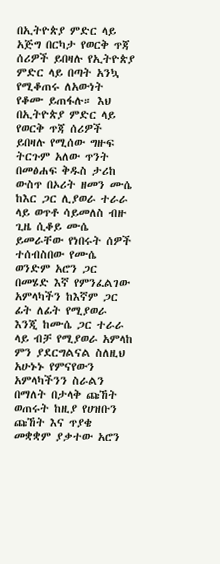በኢትዮጵያ ምድር ላይ አጅግ በርካታ የወርቅ ጥጃ ሰሪዎች ይበዛሉ የኢትዮጵያ ምድር ላይ በጣት አንኳ የሚቆጠሩ ለአውነት የቆሙ ይጠፋሉ። እህ በኢትዮጵያ ምድር ላይ የወርቅ ጥጃ ሰሪዎች ይበዛሉ የሚሰው ግዙፍ ትርጉም አለው ጥንት በመፅሐፍ ቅዱስ ታሪከ ውስጥ በኦሪት ዘመን ሙሴ ከእር ጋር ሊያወራ ተራራ ላይ ወጥቶ ሳይመለስ ብዙ ጊዜ ሲቆይ ሙሴ ይመራቸው የነበሩት ሰዎች ተሰብስበው የሙሴ ወንድም አሮን ጋር በመሄድ እኛ የምንፈልገው አምላካችን ከእኛም ጋር ፊት ለፊት የሚያወራ እንጂ ከሙሴ ጋር ተራራ ላይ ብቻ የሚያወራ አምላከ ምን ያደርግልናል ስለዚህ አሁኑኑ የምናየውን አምላካችንን ስራልን በማለት በታላቅ ጩኸት ወጠሩት ከዚያ የሀዝቡን ጩኸት እና ጥያቄ መቋቋም ያቃተው አሮን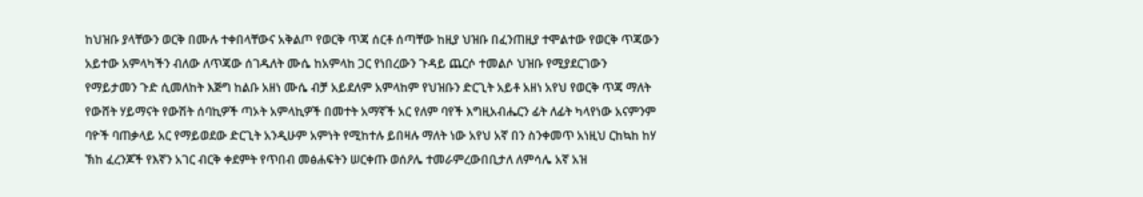ከህዝቡ ያላቸውን ወርቅ በሙሉ ተቀበላቸውና አቅልጦ የወርቅ ጥጃ ሰርቶ ሰጣቸው ከዚያ ህዝቡ በፈንጠዚያ ተሞልተው የወርቅ ጥጃውን አይተው አምላካችን ብለው ለጥጃው ሰገዱለት ሙሴ ከአምላከ ጋር የነበረውን ጉዳይ ጨርሶ ተመልሶ ህዝቡ የሚያደርገውን የማይታመን ጉድ ሲመለከት እጅግ ከልቡ አዘነ ሙሴ ብቻ አይደለም አምላከም የህዝቡን ድርጊት አይቶ አዘነ አየህ የወርቅ ጥጃ ማለት የውሸት ሃይማናት የውሽት ሰባኪዎች ጣኦት አምላኪዎች በመተት አማኛች አር የለም ባየች እግዚአብሔርን ፊት ለፊት ካላየነው አናምንም ባዮች ባጠቃላይ አር የማይወደው ድርጊት አንዲሁም አምነት የሚከተሉ ይበዛሉ ማለት ነው አየህ አኛ በን ስንቀመጥ አነዚህ ርከኳከ ከሃ ኽከ ፈረንጆች የእኛን አገር ብርቅ ቀደምት የጥበብ መፅሐፍትን ሠርቀጡ ወሰዖሌ ተመራምረውበቢታለ ለምሳሌ አኛ አዝ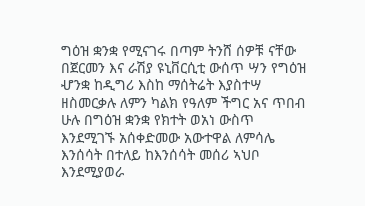ግዕዝ ቋንቋ የሚናገሩ በጣም ትንሸ ሰዎቹ ናቸው በጀርመን እና ራሽያ ዩኒቨርሲቲ ውሰጥ ሣን የግዕዝ ሇንቋ ከዲግሪ እስከ ማሰትሬት እያስተሣ ዘስመርቃሉ ለምን ካልክ የዓለም ችግር አና ጥበብ ሁሉ በግዕዝ ቋንቋ የክተት ወአነ ውስጥ እንደሚገኙ አሰቀድመው አውተዋል ለምሳሌ እንሰሳት በተለይ ከእንሰሳት መሰሪ ኣህቦ እንደሚያወራ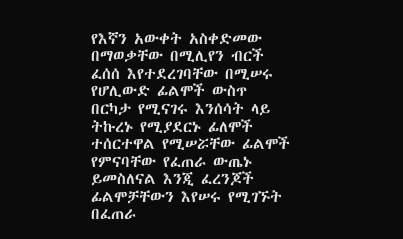የእኛን አውቀት አስቀድመው በማወቃቸው በሚሊየን ብርች ፈሰሰ እየተደረገባቸው በሚሠሩ የሆሊውድ ፊልሞች ውስጥ በርካታ የሚናገሩ እንሰሳት ላይ ትኩረኑ የሚያደርኑ ፊለሞች ተሰርተዋል የሚሠሯቸው ፊልሞች የምናባቸው የፈጠራ ውጤኑ ይመስለናል እንጂ ፈረንጆች ፊልሞቻቸውን እየሠሩ የሚገኙት በፈጠራ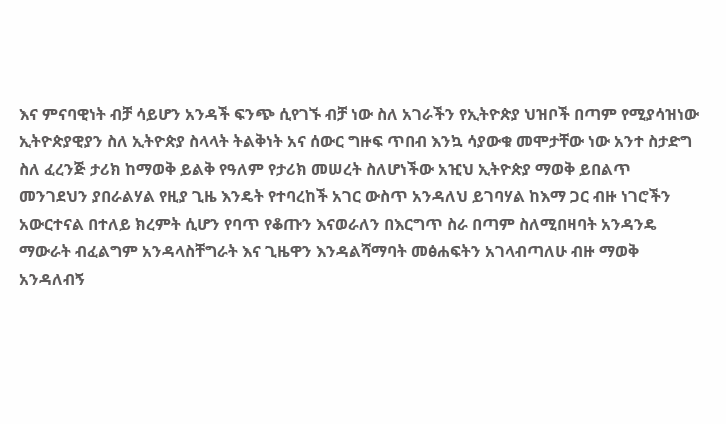እና ምናባዊነት ብቻ ሳይሆን አንዳች ፍንጭ ሲየገኙ ብቻ ነው ስለ አገራችን የኢትዮጵያ ህዝቦች በጣም የሚያሳዝነው ኢትዮጵያዊያን ስለ ኢትዮጵያ ስላላት ትልቅነት አና ሰውር ግዙፍ ጥበብ እንኳ ሳያውቁ መሞታቸው ነው አንተ ስታድግ ስለ ፈረንጅ ታሪክ ከማወቅ ይልቅ የዓለም የታሪክ መሠረት ስለሆነችው አዢህ ኢትዮጵያ ማወቅ ይበልጥ መንገደህን ያበራልሃል የዚያ ጊዜ እንዴት የተባረከች አገር ውስጥ አንዳለህ ይገባሃል ከእማ ጋር ብዙ ነገሮችን አውርተናል በተለይ ክረምት ሲሆን የባጥ የቆጡን እናወራለን በእርግጥ ስራ በጣም ስለሚበዛባት አንዳንዴ ማውራት ብፈልግም አንዳላስቸግራት እና ጊዜዋን እንዳልሻማባት መፅሐፍትን አገላብጣለሁ ብዙ ማወቅ አንዳለብኝ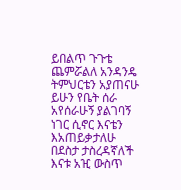ይበልጥ ጉጉቴ ጨምሯልለ አንዳንዴ ትምህርቴን አያጠናሁ ይሁን የቤት ሰራ አየሰራሁኝ ያልገባኝ ነገር ሲኖር እናቴን እአጠይቃታለሁ በደስታ ታስረዳኛለች እናቱ አዢ ውስጥ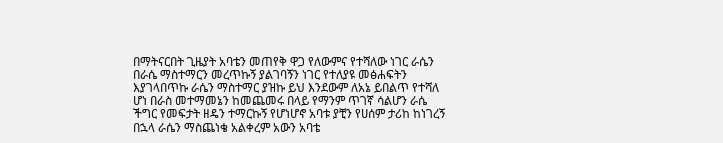በማትናርበት ጊዜያት አባቴን መጠየቅ ዋጋ የለውምና የተሻለው ነገር ራሴን በራሴ ማስተማርን መረጥኩኝ ያልገባኝን ነገር የተለያዩ መፅሐፍትን እያገላበጥኩ ራሴን ማስተማር ያዝኩ ይህ እንደውም ለአኔ ይበልጥ የተሻለ ሆነ በራስ መተማመኔን ከመጨመሩ በላይ የማንም ጥገኛ ሳልሆን ራሴ ችግር የመፍታት ዘዴን ተማርኩኝ የሆነሆኖ አባቱ ያቺን የሀሰም ታሪከ ከነገረኝ በኋላ ራሴን ማስጨነቄ አልቀረም አውን አባቴ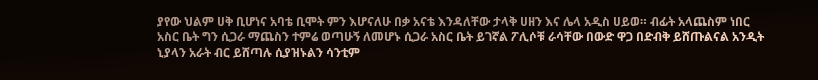ያየው ህልም ሀቅ ቢሆነና አባቴ ቢሞት ምን እሆናለሁ በቃ አናቴ እንዳለቸው ታላቅ ሀዘን እና ሌላ አዲስ ሀይወ። ብፊት አላጨስም ነበር አስር ቤት ግን ሲጋራ ማጨስን ተምሬ ወጣሁኝ ለመሆኑ ሲጋራ አስር ቤት ይገኛል ፖሊሶቹ ራሳቸው በውድ ዋጋ በድብቅ ይሸጡልናል አንዲት ኒያላን አራት ብር ይሸጣሉ ሲያዝኑልን ሳንቲም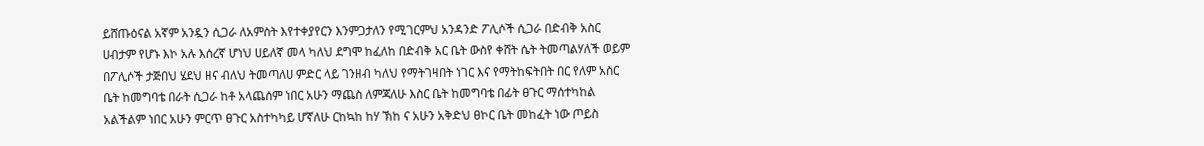ይሸጡዕናል አኛም አንዷን ሲጋራ ለአምስት እየተቀያየርን እንምጋታለን የሚገርምህ አንዳንድ ፖሊሶች ሲጋራ በድብቅ አስር ሀብታም የሆኑ እኮ አሉ እሰረኛ ሆነህ ሀይለኛ መላ ካለህ ደግሞ ከፈለከ በድብቅ አር ቤት ውስየ ቀሸት ሴት ትመጣልሃለች ወይም በፖሊሶች ታጅበህ ሄደህ ዘና ብለህ ትመጣለሀ ምድር ላይ ገንዘብ ካለህ የማትገዛበት ነገር እና የማትከፍትበት በር የለም አስር ቤት ከመግባቴ በራት ሲጋራ ከቶ አላጨሰም ነበር አሁን ማጨስ ለምጃለሁ እስር ቤት ከመግባቴ በፊት ፀጉር ማሰተካከል አልችልም ነበር አሁን ምርጥ ፀጉር አስተካካይ ሆኛለሁ ርከኳከ ከሃ ኽከ ና አሁን አቅድህ ፀኮር ቤት መከፈት ነው ጦይስ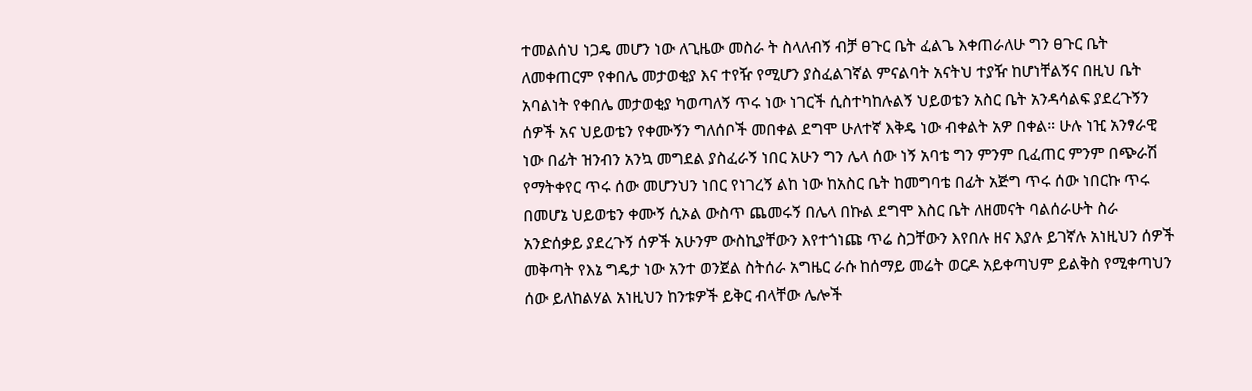ተመልሰህ ነጋዴ መሆን ነው ለጊዜው መስራ ት ስላለብኝ ብቻ ፀጉር ቤት ፈልጌ እቀጠራለሁ ግን ፀጉር ቤት ለመቀጠርም የቀበሌ መታወቂያ እና ተየዥ የሚሆን ያስፈልገኛል ምናልባት አናትህ ተያዥ ከሆነቸልኝና በዚህ ቤት አባልነት የቀበሌ መታወቂያ ካወጣለኝ ጥሩ ነው ነገርች ሲስተካከሉልኝ ህይወቴን አስር ቤት አንዳሳልፍ ያደረጉኝን ሰዎች አና ህይወቴን የቀሙኝን ግለሰቦች መበቀል ደግሞ ሁለተኛ እቅዴ ነው ብቀልት አዎ በቀል። ሁሉ ነዢ አንፃራዊ ነው በፊት ዝንብን አንኳ መግደል ያስፈራኝ ነበር አሁን ግን ሌላ ሰው ነኝ አባቴ ግን ምንም ቢፈጠር ምንም በጭራሽ የማትቀየር ጥሩ ሰው መሆንህን ነበር የነገረኝ ልከ ነው ከአስር ቤት ከመግባቴ በፊት አጅግ ጥሩ ሰው ነበርኩ ጥሩ በመሆኔ ህይወቴን ቀሙኝ ሲኦል ውስጥ ጨመሩኝ በሌላ በኩል ደግሞ እስር ቤት ለዘመናት ባልሰራሁት ስራ አንድሰቃይ ያደረጉኝ ሰዎች አሁንም ውስኪያቸውን እየተጎነጩ ጥሬ ስጋቸውን እየበሉ ዘና እያሉ ይገኛሉ አነዚህን ሰዎች መቅጣት የእኔ ግዴታ ነው አንተ ወንጀል ስትሰራ አግዜር ራሱ ከሰማይ መሬት ወርዶ አይቀጣህም ይልቅስ የሚቀጣህን ሰው ይለከልሃል አነዚህን ከንቱዎች ይቅር ብላቸው ሌሎች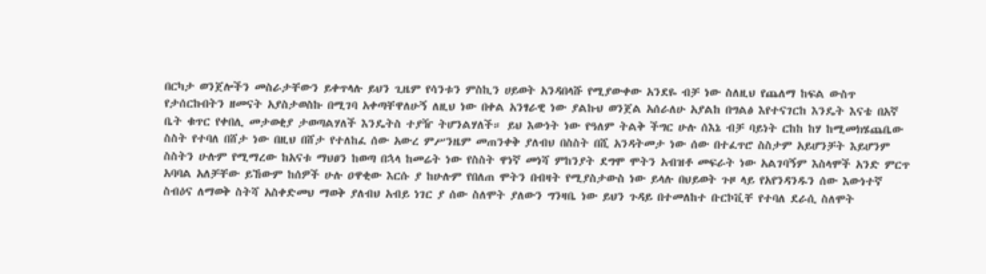በርካታ ወንጀሎችን መስራታቸውን ይቀጥላሉ ይህን ጊዜም የሳንቱን ምስኪን ሀይወት አንዳበላሹ የሚያውቀው አንደዬ ብቻ ነው ስለዚህ የጨለማ ከፍል ውስጥ የታሰርኩበትን ዘመናት አያስታወስኩ በሚገባ አቀጣቸዋለሁኝ ለዚህ ነው በቀል አንፃራዊ ነው ያልኩህ ወንጀል አሰራለሁ አያልከ በግልፅ እየተናገርከ እንዴት እናቴ በአኛ ቤት ቁጥር የቀበሊ መታወቂያ ታወጣልሃለች እንዴትስ ተያዥ ትሆንልሃለች። ይህ እውነት ነው የዓለም ትልቅ ችግር ሁሉ ሰእኔ ብቻ ባይነት ርከከ ከሃ ከሚመክሄጨቤው ስስት የተባለ በሸታ ነው በዚህ በሸታ የተለከፈ ሰው አውረ ምሥንዜም መጠንቀቅ ያለብህ በስስት በሺ አንዳትመታ ነው ሰው በተፈጥሮ ስስታም አይሆንቻት እይሆንም ስስትን ሁሉም የሚማረው ከአናቱ ማህፀን ከወጣ በኋላ ከመሬት ነው የስስት ዋነኛ መነሻ ምከንያት ደግሞ ሞትን አብዝቶ መፍራት ነው አልገባኝም እስላሞች አንድ ምርጥ አባባል አለቻቸው ይኸውም ከሰዎች ሁሉ ዐዋቂው እርሱ ያ ከሁሉም የበለጠ ሞትን በብዛት የሚያስታውስ ነው ይላሉ በህይወት ጉዞ ላይ የአየንዳንዱን ሰው እውነተኛ ስብዕና ለማወቅ ስትሻ አስቀድመህ ማወቅ ያለብህ አብይ ነገር ያ ሰው ስለሞት ያለውን ግንዛቤ ነው ይህን ጉዳይ በተመለከተ ቡርኮቪቸ የተባለ ደራሲ ስለሞት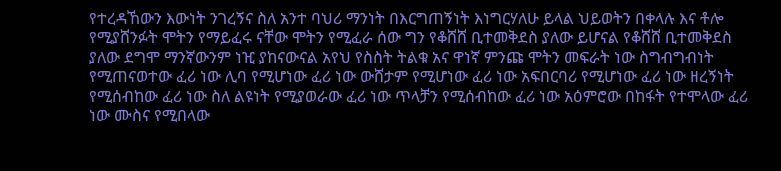የተረዳኸውን እውነት ንገረኝና ስለ አንተ ባህሪ ማንነት በእርግጠኝነት እነግርሃለሁ ይላል ህይወትን በቀላሉ እና ቶሎ የሚያሸንፉት ሞትን የማይፈሩ ናቸው ሞትን የሚፈራ ሰው ግን የቆሸሸ ቢተመቅደስ ያለው ይሆናል የቆሸሸ ቢተመቅደስ ያለው ደግሞ ማንኛውንም ነዢ ያከናውናል አየህ የስስት ትልቁ አና ዋነኛ ምንጩ ሞትን መፍራት ነው ስግብግብነት የሚጠናወተው ፈሪ ነው ሊባ የሚሆነው ፈሪ ነው ውሸታም የሚሆነው ፈሪ ነው አፍበርባሪ የሚሆነው ፈሪ ነው ዘረኝነት የሚሰብከው ፈሪ ነው ስለ ልዩነት የሚያወራው ፈሪ ነው ጥላቻን የሚሰብከው ፈሪ ነው አዕምሮው በከፋት የተሞላው ፈሪ ነው ሙስና የሚበላው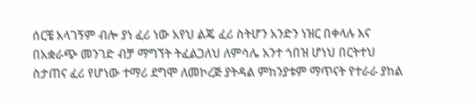ሰርቼ አላገኝም ብሎ ያነ ፈሪ ነው አየህ ልጄ ፈሪ ስትሆን አንድን ነዝር በቀላሉ እና በአቋራጭ መንገድ ብቻ ማግኘት ትፈልጋለህ ለምሳሌ አንተ ጎበዝ ሆነህ በርትተህ ስታጠና ፈሪ የሆነው ተማሪ ደግሞ ለመኮረጅ ያትዳል ምከንያቱም ማጥናት የተራራ ያከል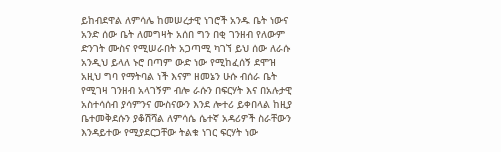ይከብደዋል ለምሳሌ ከመሠረታዊ ነገሮች አንዱ ቤት ነውና አንድ ሰው ቤት ለመግዛት አሰበ ግን በቂ ገንዘብ የለውም ድንገት ሙስና የሚሠራበት አጋጣሚ ካገኘ ይህ ሰው ለራሱ አንዲህ ይላለ ኑሮ በጣም ውድ ነው የሚከፈሰኝ ደሞዝ አዚህ ግባ የማትባል ነች እናም ዘመኔን ሁሱ ብሰራ ቤት የሚገዛ ገንዘብ አላገኝም ብሎ ራሱን በፍርሃት እና በአሉታዊ አስተሳሰብ ያሳምንና ሙስናውን እንደ ሎተሪ ይቀበላል ከዚያ ቤተመቅደሱን ያቆሽሻል ለምሳሴ ሴተኛ አዳሪዎች ስራቸውን እንዳይተው የሚያደርጋቸው ትልቁ ነገር ፍርሃት ነው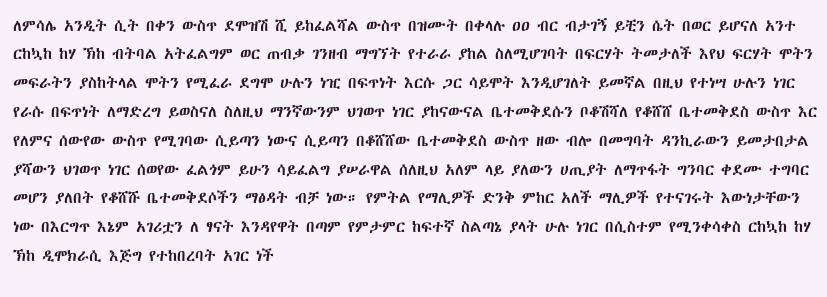ለምሳሌ አንዲት ሲት በቀን ውስጥ ደሞዝሽ ሺ ይከፈልሻል ውስጥ በዝሙት በቀላሉ ዐዐ ብር ብታገኝ ይቺን ሴት በወር ይሆናለ አንተ ርከኳከ ከሃ ኽከ ብትባል አትፈልግም ወር ጠብቃ ገንዘብ ማግኘት የተራራ ያከል ስለሚሆገባት በፍርሃት ትመታለች እየህ ፍርሃት ሞትን መፍራትን ያስከትላል ሞትን የሚፈራ ደግሞ ሁሉን ነዢ በፍጥነት እርሱ ጋር ሳይሞት እንዲሆገለት ይመኛል በዚህ የተነሣ ሁሉን ነገር የራሱ በፍጥነት ለማድረግ ይወስናለ ስለዚህ ማንኛውንም ህገወጥ ነገር ያከናውናል ቤተመቅደሱን ቦቆሽሻለ የቆሸሸ ቤተመቅደስ ውስጥ እር የለምና ሰውየው ውስጥ የሚገባው ሲይጣን ነውና ሲይጣን በቆሸሸው ቤተመቅደስ ውስጥ ዘው ብሎ በመግባት ዳንኪራውን ይመታበታል ያሻውን ህገወጥ ነገር ሰወየው ፈልጎም ይሁን ሳይፈልግ ያሠራዋል ሰለዚህ አለም ላይ ያለውን ሀጢያት ለማጥፋት ግንባር ቀደሙ ተግባር መሆን ያለበት የቆሸሹ ቤተመቅደሶችን ማፅዳት ብቻ ነው። የምትል የማሊዎች ድንቅ ምከር አለች ማሊዎች የተናገሩት እውነታቸውን ነው በእርግጥ እኔም አገሪቷን ለ ፃናት እንዳየዋት በጣም የምታምር ከፍተኛ ስልጣኔ ያላት ሁሉ ነገር በሲስተም የሚንቀሳቀስ ርከኳከ ከሃ ኽከ ዲሞክራሲ እጅግ የተከበረባት አገር ነች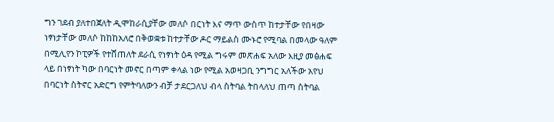ግን ገደብ ያለተበጀለት ዲሞከራሲያቸው መለሶ በርነት እና ማጥ ውስጥ ከተታቸው የበዛው ነፃነታቸው መለሶ ከከከአለሮ በቅወቋቱ ከተታቸው ዶር ማይልስ ሙኑሮ የሚባል በመላው ዓለም በሚሊየን ኮፒዎች የተሸጠለት ደራሲ የነፃነት ዕዳ የሚል ግሩም መጽሐፍ አለው እዚያ መፅሐፍ ላይ በነፃነት ካው በባርነት መኖር በጣም ቀላል ነው የሚል አወዛጋቢ ንግግር አለችው አየህ በባርነት ስትኖር አድርግ የምትባለውን ብቻ ታደርጋለህ ብላ ስትባል ትበላለህ ጠጣ ስትባል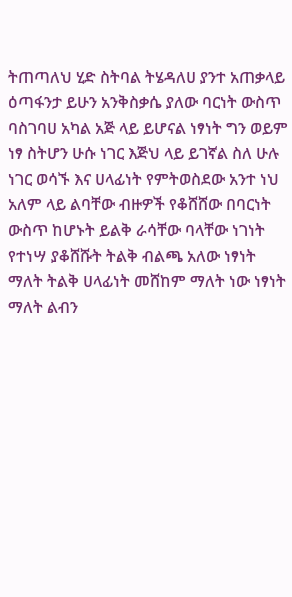ትጠጣለህ ሂድ ስትባል ትሄዳለሀ ያንተ አጠቃላይ ዕጣፋንታ ይሁን አንቅስቃሴ ያለው ባርነት ውስጥ ባስገባሀ አካል አጅ ላይ ይሆናል ነፃነት ግን ወይም ነፃ ስትሆን ሁሱ ነገር እጅህ ላይ ይገኛል ስለ ሁሉ ነገር ወሳኙ እና ሀላፊነት የምትወስደው አንተ ነህ አለም ላይ ልባቸው ብዙዎች የቆሸሸው በባርነት ውስጥ ከሆኑት ይልቅ ራሳቸው ባላቸው ነገነት የተነሣ ያቆሸሹት ትልቅ ብልጫ አለው ነፃነት ማለት ትልቅ ሀላፊነት መሸከም ማለት ነው ነፃነት ማለት ልብን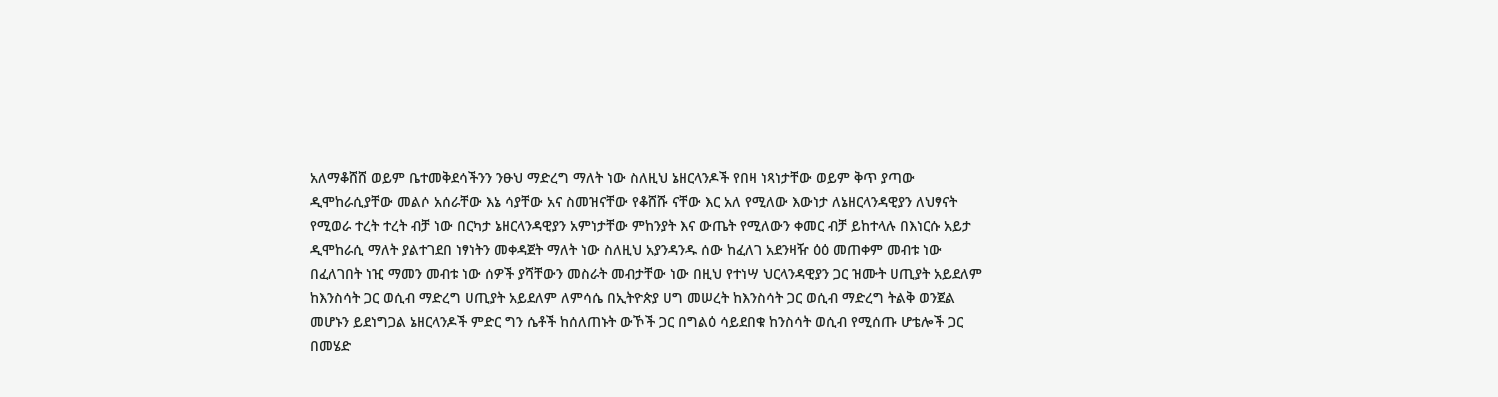አለማቆሸሸ ወይም ቤተመቅደሳችንን ንፁህ ማድረግ ማለት ነው ስለዚህ ኔዘርላንዶች የበዛ ነጻነታቸው ወይም ቅጥ ያጣው ዲሞከራሲያቸው መልሶ አሰራቸው እኔ ሳያቸው አና ስመዝናቸው የቆሸሹ ናቸው እር አለ የሚለው እውነታ ለኔዘርላንዳዊያን ለህፃናት የሚወራ ተረት ተረት ብቻ ነው በርካታ ኔዘርላንዳዊያን አምነታቸው ምከንያት እና ውጤት የሚለውን ቀመር ብቻ ይከተላሉ በእነርሱ አይታ ዲሞከራሲ ማለት ያልተገደበ ነፃነትን መቀዳጀት ማለት ነው ስለዚህ አያንዳንዱ ሰው ከፈለገ አደንዛዥ ዕዕ መጠቀም መብቱ ነው በፈለገበት ነዢ ማመን መብቱ ነው ሰዎች ያሻቸውን መስራት መብታቸው ነው በዚህ የተነሣ ህርላንዳዊያን ጋር ዝሙት ሀጢያት አይደለም ከእንስሳት ጋር ወሲብ ማድረግ ሀጢያት አይደለም ለምሳሴ በኢትዮጵያ ሀግ መሠረት ከእንስሳት ጋር ወሲብ ማድረግ ትልቅ ወንጀል መሆኑን ይደነግጋል ኔዘርላንዶች ምድር ግን ሴቶች ከሰለጠኑት ውኾች ጋር በግልዕ ሳይደበቁ ከንስሳት ወሲብ የሚሰጡ ሆቴሎች ጋር በመሄድ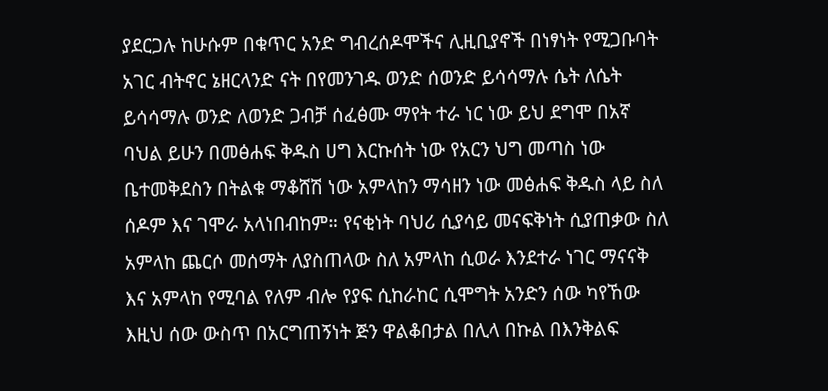ያደርጋሉ ከሁሱም በቁጥር አንድ ግብረሰዶሞችና ሊዚቢያኖች በነፃነት የሚጋቡባት አገር ብትኖር ኔዘርላንድ ናት በየመንገዱ ወንድ ሰወንድ ይሳሳማሉ ሴት ለሴት ይሳሳማሉ ወንድ ለወንድ ጋብቻ ሰፈፅሙ ማየት ተራ ነር ነው ይህ ደግሞ በአኛ ባህል ይሁን በመፅሐፍ ቅዱስ ሀግ እርኩሰት ነው የአርን ህግ መጣስ ነው ቤተመቅደስን በትልቁ ማቆሸሽ ነው አምላከን ማሳዘን ነው መፅሐፍ ቅዱስ ላይ ስለ ሰዶም እና ገሞራ አላነበብከም። የናቂነት ባህሪ ሲያሳይ መናፍቅነት ሲያጠቃው ስለ አምላከ ጨርሶ መሰማት ለያስጠላው ስለ አምላከ ሲወራ እንደተራ ነገር ማናናቅ እና አምላከ የሚባል የለም ብሎ የያፍ ሲከራከር ሲሞግት አንድን ሰው ካየኸው እዚህ ሰው ውስጥ በአርግጠኝነት ጅን ዋልቆበታል በሊላ በኩል በእንቅልፍ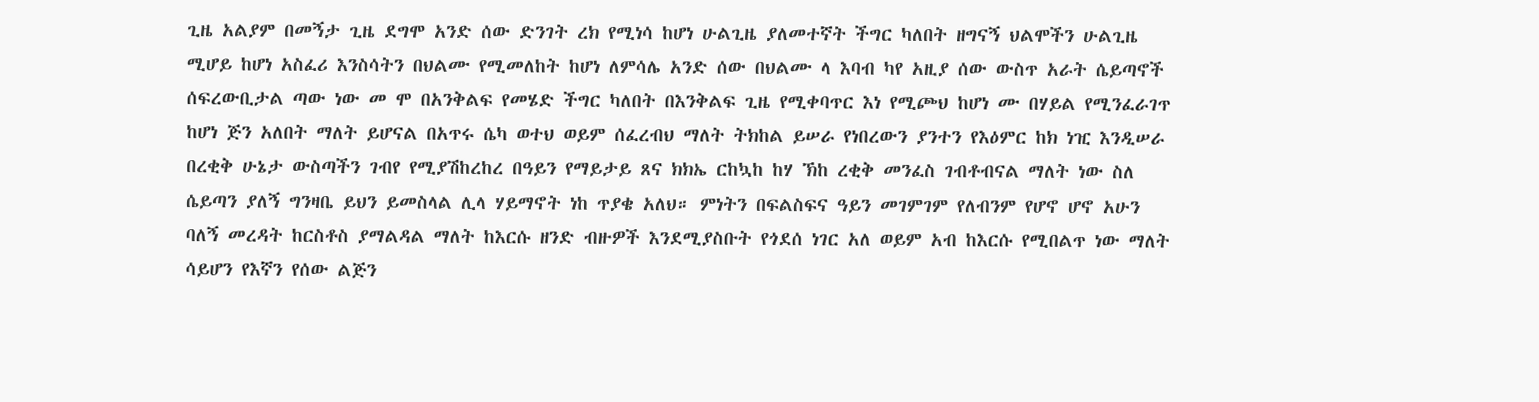ጊዜ አልያም በመኝታ ጊዜ ደግሞ አንድ ሰው ድንገት ረክ የሚነሳ ከሆነ ሁልጊዜ ያለመተኛት ችግር ካለበት ዘግናኝ ህልሞችን ሁልጊዜ ሚሆይ ከሆነ አስፈሪ እንስሳትን በህልሙ የሚመለከት ከሆነ ለምሳሌ አንድ ሰው በህልሙ ላ እባብ ካየ አዚያ ሰው ውስጥ አራት ሴይጣኖች ሰፍረውቢታል ጣው ነው መ ሞ በአንቅልፍ የመሄድ ችግር ካለበት በእንቅልፍ ጊዜ የሚቀባጥር እነ የሚጮህ ከሆነ ሙ በሃይል የሚንፈራገጥ ከሆነ ጅን አለበት ማለት ይሆናል በአጥሩ ሴካ ወተህ ወይም ሰፈረብህ ማለት ትክከል ይሠራ የነበረውን ያንተን የእዕምር ከክ ነዢ እንዲሠራ በረቂቅ ሁኔታ ውስጣችን ገብየ የሚያሽከረከረ በዓይን የማይታይ ጸና ክክኤ ርከኳከ ከሃ ኽከ ረቂቅ መንፈስ ገብቶብናል ማለት ነው ስለ ሴይጣን ያለኝ ግንዛቤ ይህን ይመስላል ሊላ ሃይማኖት ነከ ጥያቄ አለህ። ምነትን በፍልስፍና ዓይን መገምገም የለብንም የሆኖ ሆኖ አሁን ባለኝ መረዳት ከርስቶስ ያማልዳል ማለት ከእርሱ ዘንድ ብዙዎች እንደሚያስቡት የጎደሰ ነገር አለ ወይም አብ ከእርሱ የሚበልጥ ነው ማለት ሳይሆን የእኛን የሰው ልጅን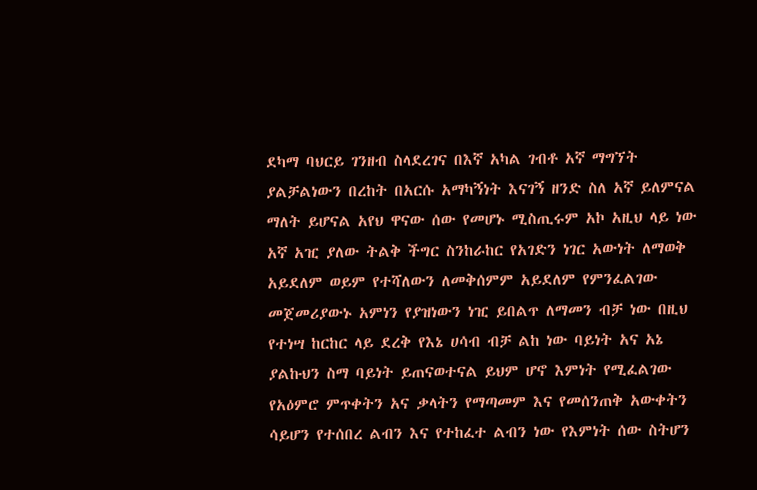ደካማ ባህርይ ገንዘብ ስላደረገና በእኛ አካል ገብቶ አኛ ማግኘት ያልቻልነውን በረከት በአርሱ አማካኝነት እናገኝ ዘንድ ስለ አኛ ይለምናል ማለት ይሆናል አየህ ዋናው ሰው የመሆኑ ሚስጢሩም አኮ አዚህ ላይ ነው አኛ አዢ ያለው ትልቅ ችግር ስንከራከር የአገድን ነገር አውነት ለማወቅ አይደለም ወይም የተሻለውን ለመቅሰምም አይደለም የምንፈልገው መጀመሪያውኑ አምነን የያዝነውን ነዢ ይበልጥ ለማመን ብቻ ነው በዚህ የተነሣ ከርከር ላይ ደረቅ የእኔ ሀሳብ ብቻ ልከ ነው ባይነት አና አኔ ያልኩህን ስማ ባይነት ይጠናወተናል ይህም ሆኖ እምነት የሚፈልገው የአዕምሮ ምጥቀትን አና ቃላትን የማጣመም እና የመሰንጠቅ አውቀትን ሳይሆን የተሰበረ ልብን እና የተከፈተ ልብን ነው የእምነት ሰው ስትሆን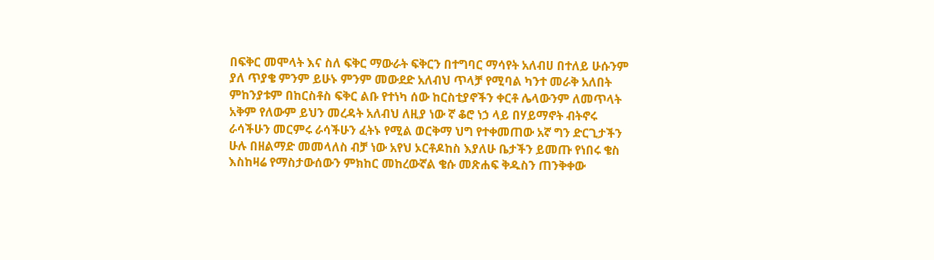በፍቅር መሞላት እና ስለ ፍቅር ማውራት ፍቅርን በተግባር ማሳየት አለብሀ በተለይ ሁሱንም ያለ ጥያቄ ምንም ይሁኑ ምንም መውደድ አለብህ ጥላቻ የሚባል ካንተ መራቅ አለበት ምከንያቱም በከርስቶስ ፍቅር ልቡ የተነካ ሰው ከርስቲያኖችን ቀርቶ ሌላውንም ለመጥላት አቅም የለውም ይህን መረዳት አለብህ ለዚያ ነው ኛ ቆሮ ነኃ ላይ በሃይማኖት ብትኖሩ ራሳችሁን መርምሩ ራሳችሁን ፈትኑ የሚል ወርቅማ ህግ የተቀመጠው አኛ ግን ድርጊታችን ሁሉ በዘልማድ መመላለስ ብቻ ነው አየህ ኦርቶዶከስ እያለሁ ቤታችን ይመጡ የነበሩ ቄስ እስከዛሬ የማስታውሰውን ምክከር መከረውኛል ቄሱ መጽሐፍ ቅዱስን ጠንቅቀው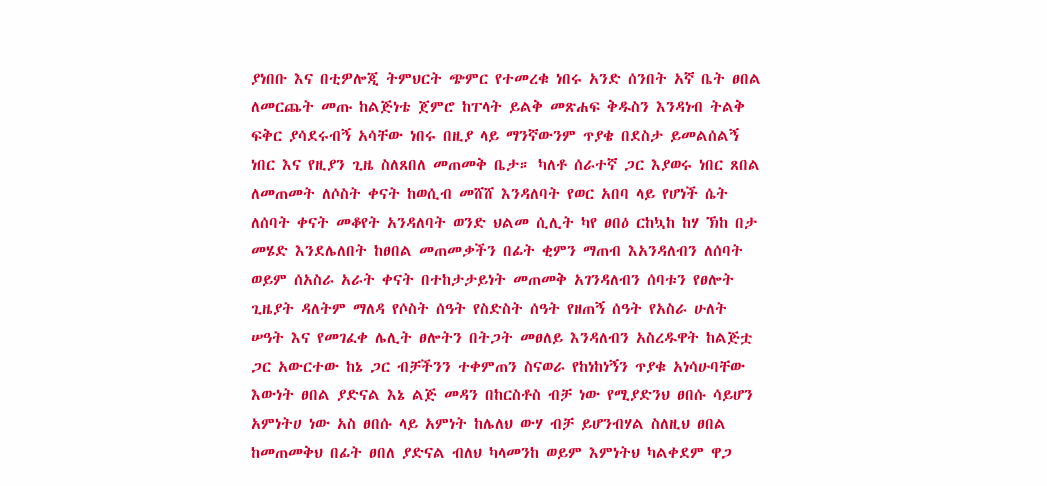ያነበቡ እና በቲዎሎጂ ትምህርት ጭምር የተመረቁ ነበሩ አንድ ሰንበት አኛ ቤት ፀበል ለመርጨት መጡ ከልጅነቴ ጀምሮ ከፐላት ይልቅ መጽሐፍ ቅዱስን እንዳነብ ትልቅ ፍቅር ያሳደሩብኝ አሳቸው ነበሩ በዚያ ላይ ማንኛውንም ጥያቄ በደስታ ይመልሰልኝ ነበር እና የዚያን ጊዜ ስለጸበለ መጠመቅ ቤታ። ካለቶ ሰራተኛ ጋር እያወሩ ነበር ጸበል ለመጠመት ለሶስት ቀናት ከወሲብ መሸሸ እንዳለባት የወር አበባ ላይ የሆነች ሴት ለሰባት ቀናት መቆየት አንዳለባት ወንድ ህልመ ሲሊት ካየ ፀበዕ ርከኳከ ከሃ ኽከ በታ መሄድ እንደሌለበት ከፀበል መጠመቃችን በፊት ቂምን ማጠብ እአንዳለብን ለሰባት ወይም ሰአስራ አራት ቀናት በተከታታይነት መጠመቅ አገንዳለብን ሰባቱን የፀሎት ጊዜያት ዳለትም ማለዳ የሶስት ሰዓት የስድስት ሰዓት የዘጠኝ ሰዓት የአስራ ሁለት ሠዓት እና የመገፈቀ ሌሊት ፀሎትን በትጋት መፀለይ እንዳለብን አስረዱዋት ከልጅቷ ጋር አውርተው ከኔ ጋር ብቻችንን ተቀምጠን ስናወራ የከነከነኝን ጥያቁ አነሳሁባቸው እውነት ፀበል ያድናል እኔ ልጅ መዳን በከርስቶስ ብቻ ነው የሚያድንህ ፀበሱ ሳይሆን አምነትሀ ነው አስ ፀበሱ ላይ አምነት ከሌለህ ውሃ ብቻ ይሆንብሃል ስለዚህ ፀበል ከመጠመቅህ በፊት ፀበለ ያድናል ብለህ ካላመንከ ወይም እምነትህ ካልቀደም ዋጋ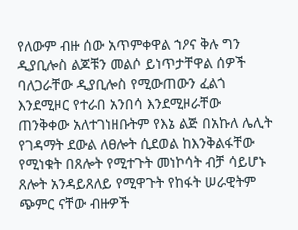የለውም ብዙ ሰው አጥምቀዋል ኀዖና ቅሉ ግን ዲያቢሎስ ልጆቹን መልሶ ይነጥታቸዋል ሰዎች ባለጋራቸው ዲያቢሎስ የሚውጠውን ፈልጎ እንደሚዞር የተራበ አንበሳ እንደሚዞራቸው ጠንቅቀው አለተገነዘቡትም የእኔ ልጅ በአኩለ ሌሊት የገዳማት ደውል ለፀሎት ሲደወል ከእንቅልፋቸው የሚነቁት በጸሎት የሚተጉት መነኮሳት ብቻ ሳይሆኑ ጸሎት አንዳይጸለይ የሚዋጉት የከፋት ሠራዊትም ጭምር ናቸው ብዙዎች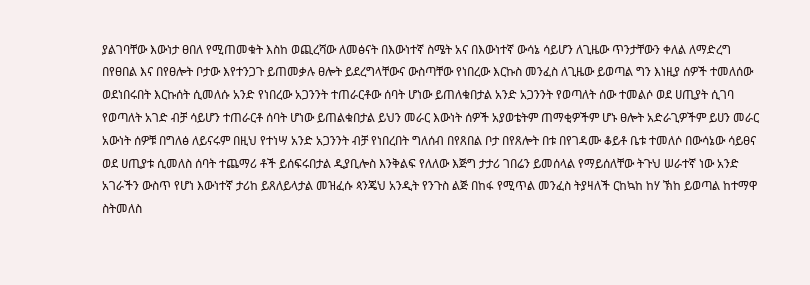ያልገባቸው እውነታ ፀበለ የሚጠመቁት እስከ ወጪረሻው ለመፅናት በእውነተኛ ስሜት አና በእውነተኛ ውሳኔ ሳይሆን ለጊዜው ጥንታቸውን ቀለል ለማድረግ በየፀበል እና በየፀሎት ቦታው እየተንጋጉ ይጠመቃሉ ፀሎት ይደረግላቸውና ውስጣቸው የነበረው እርኩስ መንፈስ ለጊዜው ይወጣል ግን እነዚያ ሰዎች ተመለሰው ወደነበሩበት እርኩሰት ሲመለሱ አንድ የነበረው አጋንንት ተጠራርቶው ሰባት ሆነው ይጠለቁበታል አንድ አጋንንት የወጣለት ሰው ተመልሶ ወደ ሀጢያት ሲገባ የወጣለት አገድ ብቻ ሳይሆን ተጠራርቶ ሰባት ሆነው ይጠልቁበታል ይህን መራር እውነት ሰዎች አያወቴትም ጠማቂዎችም ሆኑ ፀሎት አድራጊዎችም ይሀን መራር አውነት ሰዎቹ በግለፅ ለይናሩም በዚህ የተነሣ አንድ አጋንንት ብቻ የነበረበት ግለሰብ በየጸበል ቦታ በየጸሎት በቱ በየገዳሙ ቆይቶ ቤቱ ተመለሶ በውሳኔው ሳይፀና ወደ ሀጢያቱ ሲመለስ ሰባት ተጨማሪ ቶች ይሰፍሩበታል ዲያቢሎስ እንቅልፍ የለለው እጅግ ታታሪ ገበሬን ይመሰላል የማይሰለቸው ትጉህ ሠራተኛ ነው አንድ አገራችን ውስጥ የሆነ እውነተኛ ታሪከ ይጸለይላታል መዝፈሱ ጳንጄህ አንዲት የንጉስ ልጅ በከፋ የሚጥል መንፈስ ትያዛለች ርከኳከ ከሃ ኽከ ይወጣል ከተማዋ ስትመለስ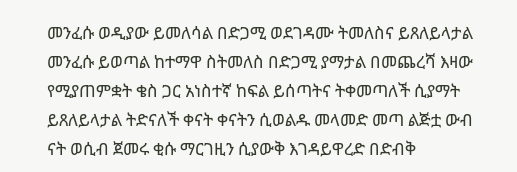መንፈሱ ወዲያው ይመለሳል በድጋሚ ወደገዳሙ ትመለስና ይጸለይላታል መንፈሱ ይወጣል ከተማዋ ስትመለስ በድጋሚ ያማታል በመጨረሻ እዛው የሚያጠምቋት ቄስ ጋር አነስተኛ ከፍል ይሰጣትና ትቀመጣለች ሲያማት ይጸለይላታል ትድናለች ቀናት ቀናትን ሲወልዱ መላመድ መጣ ልጅቷ ውብ ናት ወሲብ ጀመሩ ቂሱ ማርገዚን ሲያውቅ እገዳይዋረድ በድብቅ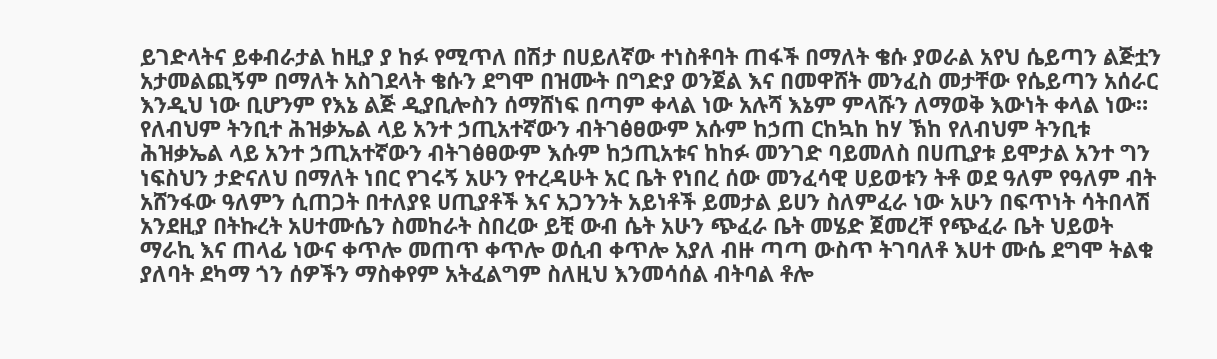ይገድላትና ይቀብራታል ከዚያ ያ ከፉ የሚጥለ በሽታ በሀይለኛው ተነስቶባት ጠፋች በማለት ቄሱ ያወራል አየህ ሴይጣን ልጅቷን አታመልጪኝም በማለት አስገደላት ቄሱን ደግሞ በዝሙት በግድያ ወንጀል እና በመዋሸት መንፈስ መታቸው የሴይጣን አሰራር እንዲህ ነው ቢሆንም የእኔ ልጅ ዲያቢሎስን ሰማሸነፍ በጣም ቀላል ነው አሉሻ እኔም ምላሹን ለማወቅ እውነት ቀላል ነው። የለብህም ትንቢተ ሕዝቃኤል ላይ አንተ ኃጢአተኛውን ብትገፅፀውም አሱም ከኃጠ ርከኳከ ከሃ ኽከ የለብህም ትንቢቱ ሕዝቃኤል ላይ አንተ ኃጢአተኛውን ብትገፅፀውም እሱም ከኃጢአቱና ከከፉ መንገድ ባይመለስ በሀጢያቱ ይሞታል አንተ ግን ነፍስህን ታድናለህ በማለት ነበር የገሩኝ አሁን የተረዳሁት አር ቤት የነበረ ሰው መንፈሳዊ ሀይወቱን ትቶ ወደ ዓለም የዓለም ብት አሸንፋው ዓለምን ሲጠጋት በተለያዩ ሀጢያቶች እና አጋንንት አይነቶች ይመታል ይሀን ስለምፈራ ነው አሁን በፍጥነት ሳትበላሽ አንደዚያ በትኩረት አሀተሙሴን ስመከራት ስበረው ይቺ ውብ ሴት አሁን ጭፈራ ቤት መሄድ ጀመረቸ የጭፈራ ቤት ህይወት ማራኪ እና ጠላፊ ነውና ቀጥሎ መጠጥ ቀጥሎ ወሲብ ቀጥሎ አያለ ብዙ ጣጣ ውስጥ ትገባለቶ እሀተ ሙሴ ደግሞ ትልቁ ያለባት ደካማ ጎን ሰዎችን ማስቀየም አትፈልግም ስለዚህ እንመሳሰል ብትባል ቶሎ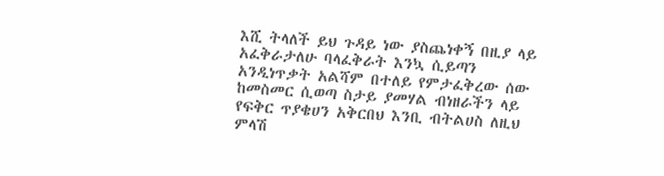እሺ ትላለች ይህ ጉዳይ ነው ያስጨነቀኝ በዚያ ላይ አፈቅራታለሁ ባላፈቅራት እንኳ ሲይጣን አንዲነጥቃት አልሻም በተለይ የምታፈቅረው ሰው ከመስመር ሲወጣ ስታይ ያመሃል ብነዘራችን ላይ የፍቅር ጥያቄሀን አቅርበህ እንቢ ብትልሀስ ለዚህ ምላሽ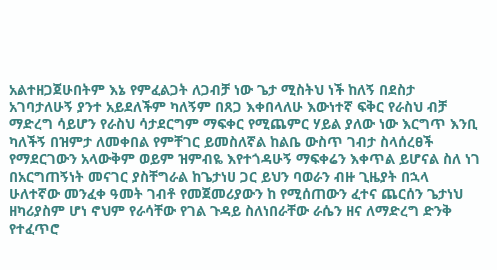አልተዘጋጀሁበትም እኔ የምፈልጋት ለጋብቻ ነው ጌታ ሚስትህ ነች ከለኝ በደስታ አገባታለሁኝ ያንተ አይደለችም ካለኝም በጸጋ እቀበላለሁ እውነተኛ ፍቅር የራስህ ብቻ ማድረግ ሳይሆን የራስህ ሳታደርግም ማፍቀር የሚጨምር ሃይል ያለው ነው እርግጥ እንቢ ካለችኝ በዝምታ ለመቀበል የምቸገር ይመስለኛል ከልቤ ውስጥ ገብታ ስላሰረፀች የማደርገውን አላውቅም ወይም ዝምብዬ እየተጎዳሁኝ ማፍቀሬን እቀጥል ይሆናል ስለ ነገ በአርግጠኝነት መናገር ያስቸግራል ከጌታነሀ ጋር ይህን ባወራን ብዙ ጊዜያት በኋላ ሁለተኛው መንፈቀ ዓመት ገብቶ የመጀመሪያውን ከ የሚሰጠውን ፈተና ጨርሰን ጌታነህ ዘካሪያስም ሆነ ኖህም የራሳቸው የገል ጉዳይ ስለነበራቸው ራሴን ዘና ለማድረግ ድንቅ የተፈጥሮ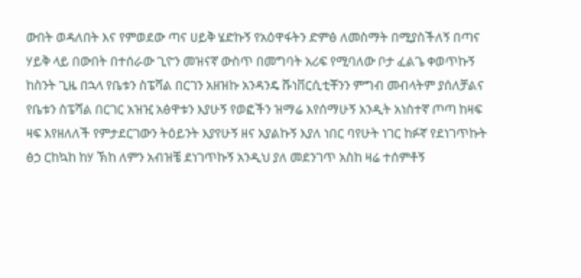ውበት ወዳለበት እና የምወደው ጣና ሀይቅ ሄድኩኝ የአዕዋፋትን ድምፅ ለመስማት በሚያስችለኝ በጣና ሃይቅ ላይ በውበት በተሰራው ጊዮን መዝናኛ ውስጥ በመግባት አሪፍ የሚባለው ቦታ ፈልጌ ቀወጥኩኝ ከስንት ጊዜ በኋላ የቤቱን ስፔሻል በርገን አዘዝኩ አንዳንዴ ሹነቨርሲቲቾንን ምግብ መብላትም ያሰለቻልና የቤቱን ስፔሻል በርገር አዝዢ አፅዋቱን እያሁኝ የወፎችን ዝማሬ እየሰማሁኝ አንዲት አነስተኛ ጦጣ ከዛፍ ዛፍ እየዘለለች የምታደርገውን ትዕይንት እያየሁኝ ዘና አያልኩኝ እያለ ነበር ባየሁት ነገር ከፉኛ የደነገጥኩት ፅኃ ርከኳከ ከሃ ኽከ ለምን አብዝቼ ደነገጥኩኝ አንዲህ ያለ መደንገጥ አስከ ዛሬ ተሰምቶኝ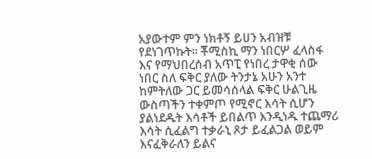አያውተም ምን ነክቶኝ ይሀን አብዝቹ የደነገጥኩት። ቾሚስኪ ማን ነበርሦ ፈላስፋ እና የማህበረሰብ አጥፒ የነበረ ታዋቂ ሰው ነበር ስለ ፍቅር ያለው ትንታኔ አሁን አንተ ከምትለው ጋር ይመሳሰላል ፍቅር ሁልጊዜ ውስጣችን ተቀምጦ የሚኖር እሳት ሲሆን ያልነደዱት እሳቶች ይበልጥ እንዲነዱ ተጨማሪ እሳት ሲፈልግ ተቃራኒ ጾታ ይፈልጋል ወይም እናፈቅራለን ይልና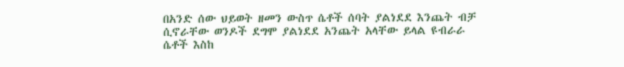በአንድ ሰው ህይወት ዘመን ውስጥ ሴቶች ሰባት ያልነደደ እንጨት ብቻ ሲኖራቸው ወንዶች ደግሞ ያልነደደ አንጨት አላቸው ይላል ዩብራራ ሴቶች እስከ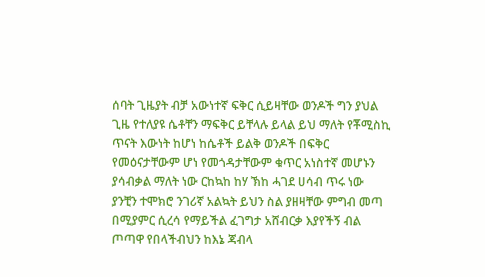ሰባት ጊዜያት ብቻ አውነተኛ ፍቅር ሲይዛቸው ወንዶች ግን ያህል ጊዜ የተለያዩ ሴቶቸን ማፍቅር ይቸላሉ ይላል ይህ ማለት የቾሚስኪ ጥናት እውነት ከሆነ ከሴቶች ይልቅ ወንዶች በፍቅር የመዕናታቸውም ሆነ የመጎዳታቸውም ቁጥር አነስተኛ መሆኑን ያሳብቃል ማለት ነው ርከኳከ ከሃ ኽከ ሓገደ ሀሳብ ጥሩ ነው ያንቺን ተሞክሮ ንገሪኛ አልኳት ይህን ስል ያዘዛቸው ምግብ መጣ በሚያምር ሲረሳ የማይችል ፈገግታ አሸብርቃ እያየችኝ ብል ጦጣዋ የበላችብህን ከእኔ ጃብላ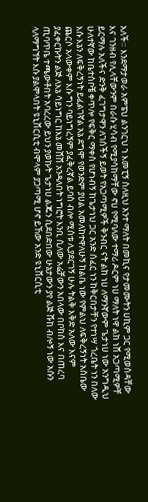አለች። እንደማታወራ አምፔህ ልንገርህ ኀ እመፒኝ ስለዚህ አንተ ማለት በመኪና የታመሙትን ሀኪም ጋር የሚወስዳቸው እና ገንዘብ የሊላቸውንም በራሱ ሂሳብ የሚያሳከማቸው ኖሀ የሚባለው ተማሪ ዶርም ነሀ ማለት ነዋ ልከ ነሸ አጋጣሚዎቸ ይርማሉ አለችና ድንቅ ፈገግታዋን ለገሰችኝ ይወት የአጋጣሚዎች ቅንብር ናት ልከ ነሀ ለማንኛውም ጌታነሀ ነው አንግዲህ ሁለተኛው ከቤተሰቦቼ ቀጥሎ የፍቅር ማቀስ የሆነብኝ ከጌታነህ ጋር አንድ ሰፈር ነን ከቅርበታቸን የተነሣ ጎረቤት ነን በለው እሱ እኔን ለፍቅረኝነት ይፈልገኛል አኔ ደግሞ የወንድም ያሀል አመለከተዋለሁኝ ከልቤ ነው የምልህ ለፍቅረኝነት አስቤው ጨርሶ አላውቀም እሱ ግን ባይነግረኝም ያፈቅረኛል ይባስ ብሎ ሚስቱ ሊያደርገኝ ሁሉ ትልቅ እቅድ አለው እናም ያፈቀርኩትን ልጅ ለእኔ ሳይነግር ከእኔ መሸሸ አንዳለበት ነግሮት እንቢ ሲለው አሬቻውን አበላው በቦከስ እና በጠረባ ጢባጥቤ ተጫውቶበት አባረረው ይህን ያወኩት ጌታነሀ ልጁን ሲደበድበው ሁኔታውን ያየ ልጅ ሹከ ብሎኝ ነው አሱን ላለማግኘት እሱ ያልሞላበት ዩኒቨርሲቲ ብሞላም ያጋጣሚ ሆኖ ይኸው አንድ ዩኒቨርሲቲ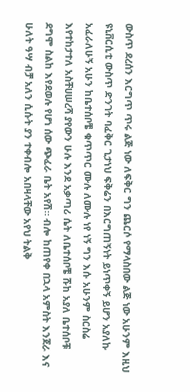ውስጥ ደረሰን እርግጥ ጥሩ ልጅ ነው ለፍቅር ግን ጨርሶ የማላስበው ልጅ ነው አሁንም እዚህ ዩኒቨርሲቲ ውስጥ ድንገት ባፈቅር ጊታነህ ፍቅሬን በእርግጠኝነት ይነጥቀኝ ይሆን አያለኩ አፈራለሁኝ አሁን ከቤተሰቦቼ ቁጥጥር ሙሉ ለሙሉ ነየ ነኝ ግን እሱ አሁንም ስርስሬ እየተከታተለ አስቸሀሠረሻ ያየውን ሁሉ እንደ አቃጣሪ ሴት ለቤተሰቦቼ ሹከ አያለ ቤተሰቦቹ ደግሞ ስልከ እየደወሉ የሆነ ሰው ጭፈራ ቤት አየሽ። ብሎ ከጠየቀ በኋላ አምስት እንጀራ እና ሁለት ዓሣ ብቻ አለን ሲሱት ያን ተቀብሎ አበዛላቸው አየህ ትልቅ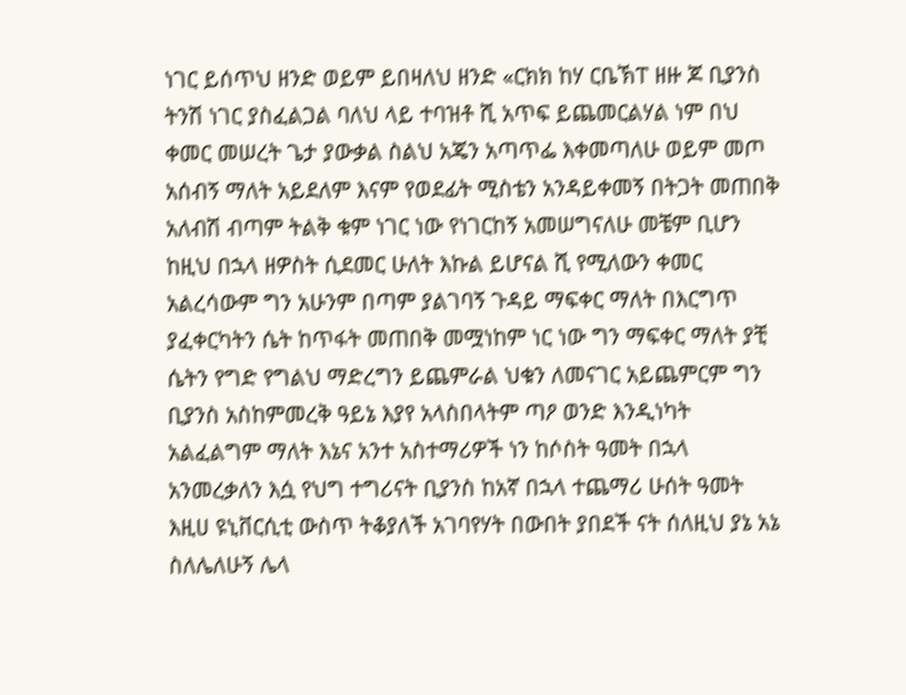ነገር ይሰጥህ ዘንድ ወይም ይበዛለህ ዘንድ «ርክክ ከሃ ርቤኽፐ ዘዙ ጆ ቢያንስ ትንሽ ነገር ያስፈልጋል ባለህ ላይ ተባዝቶ ሺ አጥፍ ይጨመርልሃል ነም በህ ቀመር መሠረት ጌታ ያውቃል ስልህ አጄን አጣጥፌ እቀመጣለሁ ወይም መጦ አሰብኝ ማለት አይደለም እናም የወደፊት ሚስቴን አንዳይቀመኝ በትጋት መጠበቅ አለብሽ ብጣም ትልቅ ቁም ነገር ነው የነገርከኝ አመሠግናለሁ መቼም ቢሆን ከዚህ በኋላ ዘዎስት ሲደመር ሁለት እኩል ይሆናል ሺ የሚለውን ቀመር አልረሳውም ግን አሁንም በጣም ያልገባኝ ጉዳይ ማፍቀር ማለት በእርግጥ ያፈቀርካትን ሴት ከጥፋት መጠበቅ መሟነከም ነር ነው ግን ማፍቀር ማለት ያቺ ሴትን የግድ የግልህ ማድረግን ይጨምራል ህቁን ለመናገር አይጨምርም ግን ቢያንስ አስከምመረቅ ዓይኔ እያየ አላስበላትም ጣዖ ወንድ እንዲነካት አልፈልግም ማለት እኔና አንተ አስተማሪዎች ነን ከሶስት ዓመት በኋላ አንመረቃለን እሷ የህግ ተግሪናት ቢያንስ ከአኛ በኋላ ተጨማሪ ሁሰት ዓመት እዚሀ ዩኒቨርሲቲ ውስጥ ትቆያለች አገባየሃት በውበት ያበደች ናት ሰለዚህ ያኔ አኔ ስለሌለሁኝ ሌላ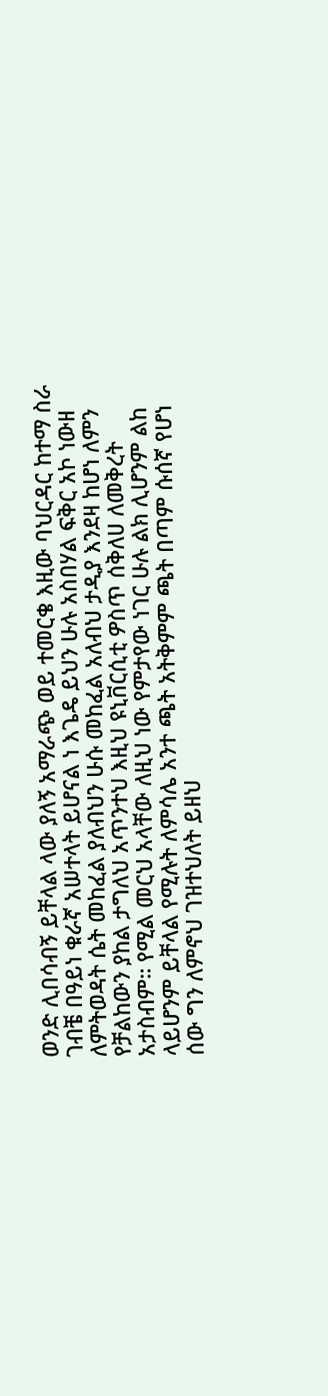ወንድ ሊበሳብኝ ይቸላል ላው ያለኝ አማራጭ ወይ ተመርቄ እዚው ባህርዳር ከተማ ስራ ገብቼ በዓይነ ቁራኛ አሠተላት ይሆናል ነ እጌዴ ይህን ሁሉ አስበሃል ፍቅር አኮ ነውዘ ለምትወዳት ሴት መከፈል ያለብህን ሁሱ መከፈል አለብህ ታዲያ እንደዛ ከሆነ ለምን የቻልከውን ያከል ታግለህ አጥንተህ እዚህ ዩኒቨርሲቲ ዎስጥ ሰቅለሀ ለመቅረት አታስብም። የሚል መርህ አላቸው ለዚህ ነው የምታየው ነገር ሁሉ ልክ ሊሆንም ልከ ላይሆንም ይቸላል የሚሉት ለምሳሌ አንተ ጫት አትቅምም ጫት በጣም ሱሰኛ የሆነ ሰው ግን ለምኖህ ገዝተህለት ይዘህ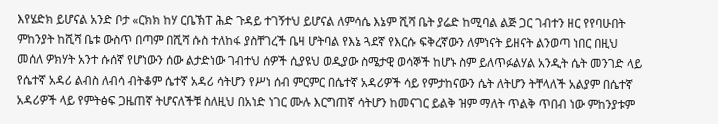እየሄድክ ይሆናል አንድ ቦታ «ርክክ ከሃ ርቤኽፐ ሕድ ጉዳይ ተገኝተህ ይሆናል ለምሳሴ እኔም ሺሻ ቤት ያሬድ ከሚባል ልጅ ጋር ገብተን ዘር የየባሁበት ምከንያት ከሺሻ ቤቱ ውስጥ በጣም በሺሻ ሱስ ተለከፋ ያስቸገረች ቤዛ ሆትባል የእኔ ጓደኛ የእርሱ ፍቅረኛውን ለምነናት ይዘናት ልንወጣ ነበር በዚህ መሰለ ዎክሃት አንተ ሱሰኛ የሆነውን ሰው ልታድነው ገብተህ ሰዎች ሲያዩህ ወዲያው ስሜታዊ ወሳኞች ከሆኑ ስም ይለጥፉልሃል አንዲት ሴት መንገድ ላይ የሴተኛ አዳሪ ልብስ ለብሳ ብትቆም ሴተኛ አዳሪ ሳትሆን የሥነ ሰብ ምርምር በሴተኛ አዳሪዎች ሳይ የምታከናውን ሴት ለትሆን ትቸላለች አልያም በሴተኛ አዳሪዎች ላይ የምትፅፍ ጋዜጠኛ ትሆናለችቹ ስለዚህ በአነድ ነገር ሙሉ እርግጠኛ ሳትሆን ከመናገር ይልቅ ዝም ማለት ጥልቅ ጥበብ ነው ምከንያቱም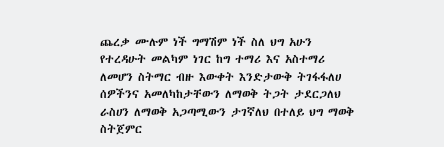ጨረቃ ሙሉም ነች ግማሽም ነች ስለ ህግ አሁን የተረዳሁት መልካም ነገር ከግ ተማሪ እና አስተማሪ ለመሆን ስትማር ብዙ እውቀት እንድታውቅ ትገፋፋለሀ ሰዎችንና አመለካከታቸውን ለማወቅ ትጋት ታደርጋለህ ራስሀን ለማወቅ አጋጣሚውን ታገኛለህ በተለይ ህግ ማወቅ ስትጀምር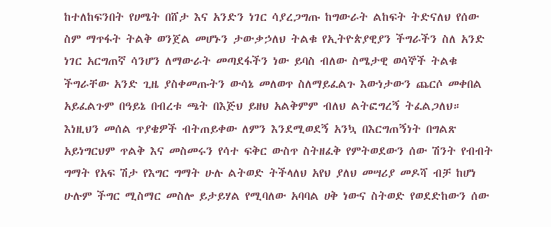ከተለከፍንበት የሀሜት በሸታ እና አንድን ነገር ሳያረጋግጡ ከግውራት ልከፍት ትድናለህ የሰው ስም ማጥፋት ትልቅ ወንጀል መሆኑን ታውቃኃለህ ትልቁ የኢትዮጵያዊያን ችግራችን ስለ አንድ ነገር አርግጠኛ ሳንሆን ለማውራት መጣደፋችን ነው ይባስ ብለው ስሜታዊ ወሳኞች ትልቁ ችግራቸው አንድ ጊዜ ያስቀመጡትን ውሳኔ መለወጥ ስለማይፈልጉ እውነታውን ጨርሶ መቀበል አይፈልጉም በዓይኔ በብረቱ ጫት በእጅህ ይዘህ አልቅምም ብለህ ልትፎግረኝ ትፈልጋለህ። እነዚህን መሰል ጥያቄዎች ብትጠይቀው ለምን እንደሚወደኝ አንኳ በእርግጠኝነት በግልጽ አይነግርህም ጥልቅ እና መስመሩን የሳተ ፍቅር ውስጥ ስትዘፈቅ የምትወደውን ሰው ሽንት የብብት ግማት የአፍ ሽታ የእግር ግማት ሁሉ ልትወድ ትችላለህ አየህ ያለህ መሣሪያ መዶሻ ብቻ ከሆነ ሁሉም ችግር ሚስማር መስሎ ይታይሃል የሚባለው አባባል ሀቅ ነውና ስትወድ የወደድከውን ሰው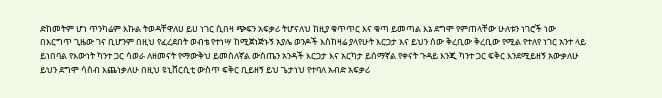ድከመትም ሆነ ጥንካሬም እኩል ትወዳቸዋለሀ ይሀ ነገር ሲበዛ ጭፍን አፍቃሪ ትሆናለህ ከዚያ ቁጥጥር እና ቁጣ ይመጣል እኔ ደግሞ የምጠላቸው ሁለቱን ነገሮች ነው በእርግጥ ጊዜው ገና ቢሆንም በዚህ የፈረደበት ወብቴ የተነሣ ከሚጀነጅኑኝ አያሌ ወንዶች እስከዛሬ ያላየሁት እርጋታ እና ይህን ሰው ቅረቢው ቅረቢው የሚል የተለየ ነገር አንተ ላይ ይነበባል የእውነት ካንተ ጋር ሳወራ ለዘመናት የማውቅህ ይመስለኛል ውስጤን አንዳች እርጋታ እና አርካታ ይሰማኛል የቀናት ጉዳይ እንጂ ካንተ ጋር ፍቅር እንደሚይዘኝ አውቃለሁ ይህን ደግሞ ሳስብ እጨነቃለሁ በዚህ ዩኒቨርሲቲ ውስጥ ፍቅር ቢይዘኝ ይህ ጌታነህ የተባለ አብድ አፍቃሪ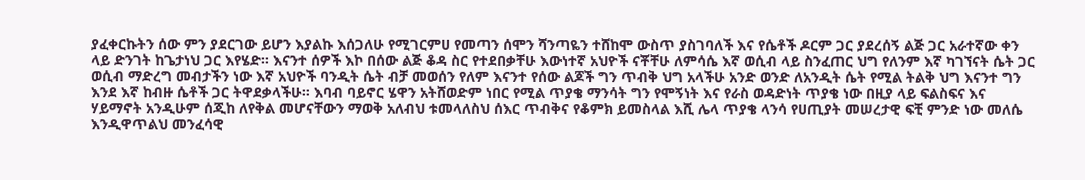ያፈቀርኩትን ሰው ምን ያደርገው ይሆን እያልኩ እሰጋለሁ የሚገርምሀ የመጣን ሰሞን ሻንጣዬን ተሸከሞ ውስጥ ያስገባለች እና የሴቶች ዶርም ጋር ያደረሰኝ ልጅ ጋር አራተኛው ቀን ላይ ድንገት ከጌታነህ ጋር እየሄድ። እናንተ ሰዎች እኮ በሰው ልጅ ቆዳ ስር የተደበቃቸሁ እውነተኛ አህዮች ናቾቸሁ ለምሳሴ እኛ ወሲብ ላይ ስንፈጠር ህግ የለንም እኛ ካገኘናት ሴት ጋር ወሲብ ማድረግ መብታችን ነው እኛ አህዮች ባንዲት ሴት ብቻ መወሰን የለም እናንተ የሰው ልጆች ግን ጥብቅ ህግ አላችሁ አንድ ወንድ ለአንዲት ሴት የሚል ትልቅ ህግ እናንተ ግን እንደ እኛ ከብዙ ሴቶች ጋር ትዋደቃላችሁ። እባብ ባይኖር ሄዋን አትሸወድም ነበር የሚል ጥያቄ ማንሳት ግን የሞኝነት እና የራስ ወዳድነት ጥያቄ ነው በዚያ ላይ ፍልስፍና እና ሃይማኖት አንዲሁም ሰጂከ ለየቅል መሆናቸውን ማወቅ አለብህ ቱመላለስህ ሰእር ጥብቅና የቆምክ ይመስላል እሺ ሌላ ጥያቄ ላንሳ የሀጢያት መሠረታዊ ፍቺ ምንድ ነው መለሴ እንዲዋጥልህ መንፈሳዊ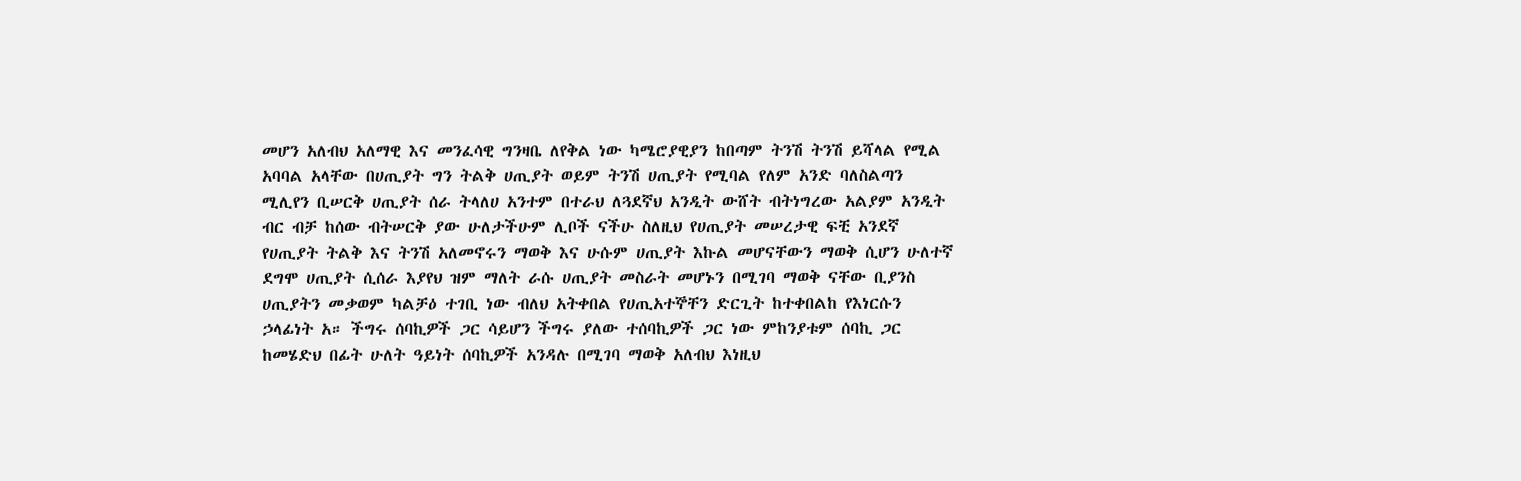መሆን አለብህ አለማዊ እና መንፈሳዊ ግንዛቤ ለየቅል ነው ካሜሮያዊያን ከበጣም ትንሽ ትንሽ ይሻላል የሚል አባባል አላቸው በሀጢያት ግን ትልቅ ሀጢያት ወይም ትንሽ ሀጢያት የሚባል የለም አንድ ባለስልጣን ሚሊየን ቢሠርቅ ሀጢያት ሰራ ትላለሀ አንተም በተራህ ለጓደኛህ አንዲት ውሸት ብትነግረው አልያም አንዲት ብር ብቻ ከሰው ብትሠርቅ ያው ሁለታችሁም ሊቦች ናችሁ ስለዚህ የሀጢያት መሠረታዊ ፍቺ አንደኛ የሀጢያት ትልቅ እና ትንሽ አለመኖሩን ማወቅ እና ሁሱም ሀጢያት እኩል መሆናቸውን ማወቅ ሲሆን ሁለተኛ ደግሞ ሀጢያት ሲሰራ እያየህ ዝም ማለት ራሱ ሀጢያት መስራት መሆኑን በሚገባ ማወቅ ናቸው ቢያንስ ሀጢያትን መቃወም ካልቻዕ ተገቢ ነው ብለህ አትቀበል የሀጢአተኞቸን ድርጊት ከተቀበልከ የእነርሱን ኃላፊነት አ። ችግሩ ሰባኪዎች ጋር ሳይሆን ችግሩ ያለው ተሰባኪዎች ጋር ነው ምከንያቱም ሰባኪ ጋር ከመሄድህ በፊት ሁለት ዓይነት ሰባኪዎች አንዳሉ በሚገባ ማወቅ አለብህ እነዚህ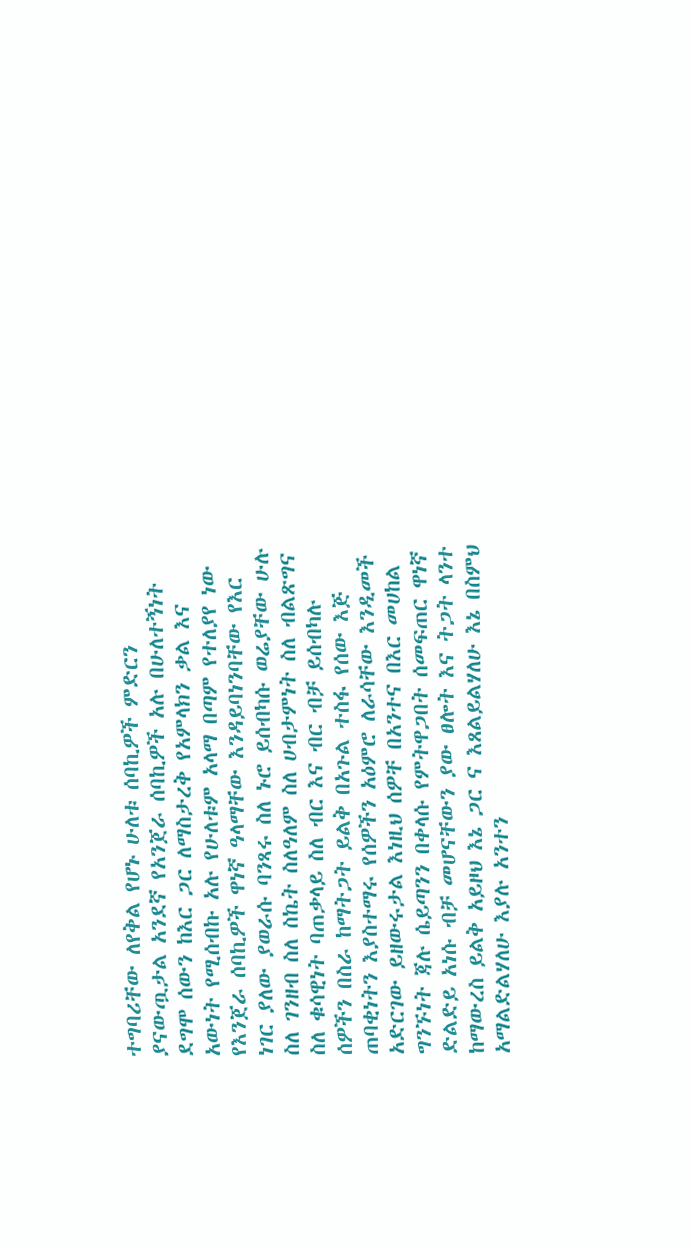ተግባሪቸው ለየቅል የሆኑ ሁለቱ ሰባኪዎች ምድርን ያናውጧታል አንደኛ የአንጀራ ሰባኪዎች አሉ በሁለተኝነት ደግሞ ሰውን ከእር ጋር ለማስታረቅ የአምላክን ቃል እና አውነት የሚሰብኩ አሉ የሁለቱም አላማ በጣም የተለያየ ነው የእንጀራ ሰባኪዎች ዋነኛ ዓላማቸው እንዳይባነንባቸው የእር ነገር ያለው ያወራሱ ባንጻሩ ስለ ኑሮ ይሰብካሱ ወሬያቸው ሁሉ ስለ ገንዘብ ስለ ስኬት ስለዓለም ስለ ሀብታምነት ስለ ብልጽግና ስለ ቁሳዊነት ባጠቃላይ ስለ ብር እና ብር ብቻ ይሰብካሉ ሰዎችን በስራ ከማትጋት ይልቅ በአጉል ተስፋ የሰው እጅ ጠባቂነትን እያስተማሩ የሰዎችን አዕምሮ ለራሳቸው እንዲመች አድርገው ይዘውሩታል እነዚህ ሰዎቸ በአንተና በእር መሀከል ግንኙነት ጃሉ ሴይጣንን በቀላሱ የምትዋጋበት ሰመፍጠር ዋነኛ ድልድይ አነሱ ብቻ መሆናቸውን ያው ፀሎት እና ትጋት ላንተ ከማውረስ ይልቅ አይዞህ እኔ ጋር ና እጸልይልሃለሁ እኔ በስምህ አማልድልሃለሁ እያሉ አንተን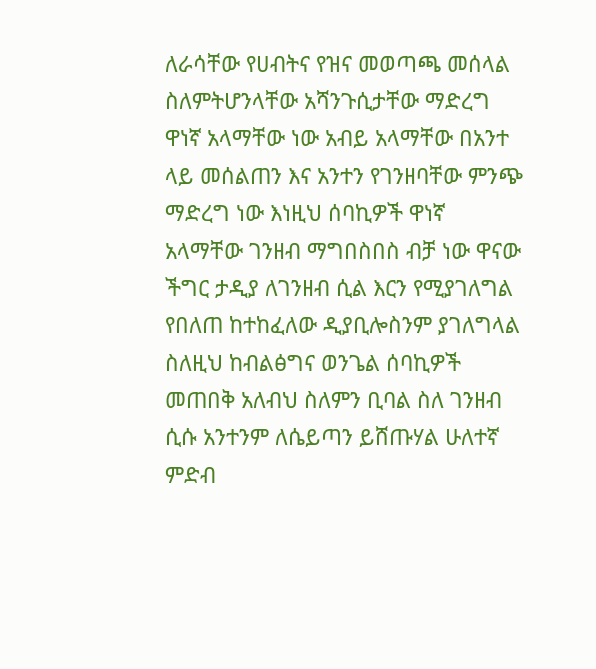ለራሳቸው የሀብትና የዝና መወጣጫ መሰላል ስለምትሆንላቸው አሻንጉሲታቸው ማድረግ ዋነኛ አላማቸው ነው አብይ አላማቸው በአንተ ላይ መሰልጠን እና አንተን የገንዘባቸው ምንጭ ማድረግ ነው እነዚህ ሰባኪዎች ዋነኛ አላማቸው ገንዘብ ማግበስበስ ብቻ ነው ዋናው ችግር ታዲያ ለገንዘብ ሲል እርን የሚያገለግል የበለጠ ከተከፈለው ዲያቢሎስንም ያገለግላል ስለዚህ ከብልፅግና ወንጌል ሰባኪዎች መጠበቅ አለብህ ስለምን ቢባል ስለ ገንዘብ ሲሱ አንተንም ለሴይጣን ይሸጡሃል ሁለተኛ ምድብ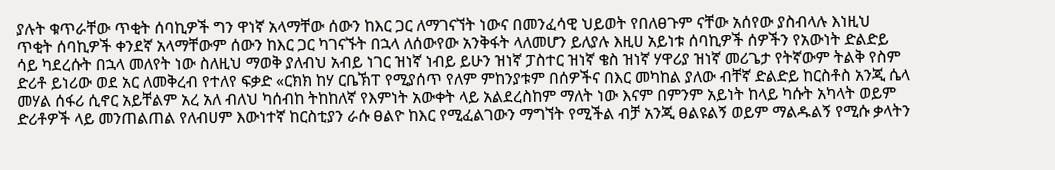ያሉት ቁጥራቸው ጥቂት ሰባኪዎች ግን ዋነኛ አላማቸው ሰውን ከእር ጋር ለማገናኘት ነውና በመንፈሳዊ ህይወት የበለፀጉም ናቸው አሰየው ያስብላሉ እነዚህ ጥቂት ሰባኪዎች ቀንደኛ አላማቸውም ሰውን ከእር ጋር ካገናኙት በኋላ ለሰውየው አንቅፋት ላለመሆን ይለያሉ እዚሀ አይነቱ ሰባኪዎች ሰዎችን የአውነት ድልድይ ሳይ ካደረሱት በኋላ መለየት ነው ስለዚህ ማወቅ ያለብህ አብይ ነገር ዝነኛ ነብይ ይሁን ዝነኛ ፓስተር ዝነኛ ቄስ ዝነኛ ሃዋሪያ ዝነኛ መሪጌታ የትኛውም ትልቅ የስም ድሪቶ ይነሪው ወደ አር ለመቅረብ የተለየ ፍቃድ «ርክክ ከሃ ርቤኽፐ የሚያሰጥ የለም ምከንያቱም በሰዎችና በእር መካከል ያለው ብቸኛ ድልድይ ከርስቶስ አንጂ ሴላ መሃል ሰፋሪ ሲኖር አይቸልም አረ አለ ብለህ ካሰብከ ትከከለኛ የእምነት አውቀት ላይ አልደረስከም ማለት ነው እናም በምንም አይነት ከላይ ካሱት አካላት ወይም ድሪቶዎች ላይ መንጠልጠል የለብሀም እውነተኛ ከርስቲያን ራሱ ፀልዮ ከእር የሚፈልገውን ማግኘት የሚችል ብቻ አንጂ ፀልዩልኝ ወይም ማልዱልኝ የሚሱ ቃላትን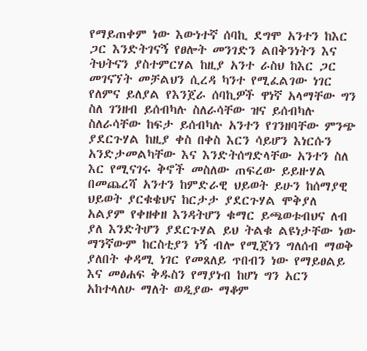የማይጠቀም ነው እውነተኛ ሰባኪ ደግሞ አንተን ከእር ጋር እንድትገናኝ የፀሎት መንገድን ልበቅንነትን እና ትህትናን ያስተምርሃል ከዚያ አንተ ራስህ ከእር ጋር መገናኘት መቻልህን ሲረዳ ካንተ የሚፈልገው ነገር የለምና ይለያል የእንጀራ ሰባኪዎች ዋነኛ አላማቸው ግን ስለ ገንዘብ ይሰብካሉ ስለራሳቸው ዝና ይሰብካሉ ስለራሳቸው ከፍታ ይሰብካሉ አንተን የገንዘባቸው ምንጭ ያደርጉሃል ከዚያ ቀስ በቀስ እርን ሳይሆን እነርሱን አንድታመልካቸው እና እንድትሰግድላቸው አንተን ስለ እር የሚናገሩ ቅኖች መስለው ጠፍረው ይይዙሃል በመጨረሻ አንተን ከምድራዊ ህይወት ይሁን ከሰማያዊ ህይወት ያርቁቄህና ከርታታ ያደርጉሃል ሞቅያለ አልያም የቀዘቀዘ እንዳትሆን ቁማር ይጫወቱብህና ለብ ያለ እንድትሆን ያደርጉሃል ይህ ትልቁ ልዩነታቸው ነው ማንኛውም ከርስቲያን ነኝ ብሎ የሚጀነን ግለሰብ ማወቅ ያለበት ቀዳሚ ነገር የመጸለይ ጥበብን ነው የማይፀልይ እና መፅሐፍ ቅዱስን የማያነብ ከሆነ ግን አርን አከተላለሁ ማለት ወዲያው ማቆም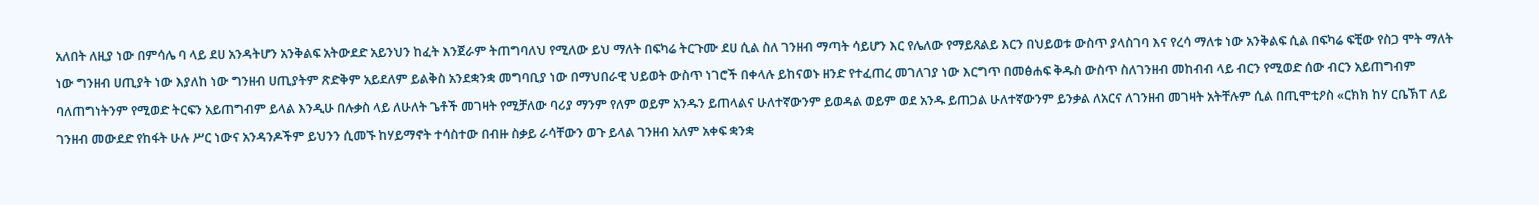አለበት ለዚያ ነው በምሳሌ ባ ላይ ደሀ አንዳትሆን አንቅልፍ አትውደድ አይንህን ከፈት እንጀራም ትጠግባለህ የሚለው ይህ ማለት በፍካሬ ትርጉሙ ደሀ ሲል ስለ ገንዘብ ማጣት ሳይሆን እር የሌለው የማይጸልይ እርን በህይወቱ ውስጥ ያላስገባ እና የረሳ ማለቱ ነው አንቅልፍ ሲል በፍካሬ ፍቺው የስጋ ሞት ማለት ነው ግንዘብ ሀጢያት ነው እያለከ ነው ግንዘብ ሀጢያትም ጽድቅም አይደለም ይልቅስ አንደቋንቋ መግባቢያ ነው በማህበራዊ ህይወት ውስጥ ነገሮች በቀላሉ ይከናወኑ ዘንድ የተፈጠረ መገለገያ ነው እርግጥ በመፅሐፍ ቅዱስ ውስጥ ስለገንዘብ መከብብ ላይ ብርን የሚወድ ሰው ብርን አይጠግብም ባለጠግነትንም የሚወድ ትርፍን አይጠግብም ይላል እንዲሁ በሉቃስ ላይ ለሁለት ጌቶች መገዛት የሚቻለው ባሪያ ማንም የለም ወይም አንዱን ይጠላልና ሁለተኛውንም ይወዳል ወይም ወደ አንዱ ይጠጋል ሁለተኛውንም ይንቃል ለአርና ለገንዘብ መገዛት አትቸሉም ሲል በጢሞቲዖስ «ርክክ ከሃ ርቤኽፐ ለይ ገንዘብ መውደድ የከፋት ሁሉ ሥር ነውና አንዳንዶችም ይህንን ሲመኙ ከሃይማኖት ተሳስተው በብዙ ስቃይ ራሳቸውን ወጉ ይላል ገንዘብ አለም አቀፍ ቋንቋ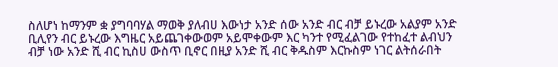ስለሆነ ከማንም ቋ ያግባባሃል ማወቅ ያለብሀ እውነታ አንድ ሰው አንድ ብር ብቻ ይኑረው አልያም አንድ ቢሊየን ብር ይኑረው እግዜር አይጨገቀውወም አይሞቀውም እር ካንተ የሚፈልገው የተከፈተ ልብህን ብቻ ነው አንድ ሺ ብር ኪስሀ ውስጥ ቢኖር በዚያ አንድ ሺ ብር ቅዱስም እርኩስም ነገር ልትሰራበት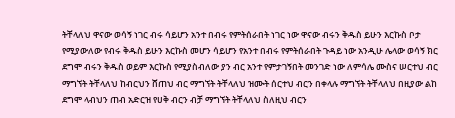ትቸላለህ ዋናው ወሳኝ ነገር ብሩ ሳይሆን አንተ በብሩ የምትሰራበት ነገር ነው ዋናው ብሩን ቅዱስ ይሁን እርኩስ ቦታ የሚያውለው የብሩ ቅዱስ ይሁን እርኩስ መሆን ሳይሆን የአንተ በብሩ የምትሰራበት ጉዳይ ነው አንዲሁ ሌላው ወሳኝ ክር ደግሞ ብሩን ቅዱስ ወይም እርኩስ የሚያስብለው ያን ብር አንተ የምታገኝበት መንገድ ነው ለምሳሌ ሙስና ሠርተህ ብር ማግኘት ትቸላለህ ከብርህን ሸጠህ ብር ማግኘት ትቸላለህ ዝሙት ሰርተህ ብርን በቀላሉ ማግኘት ትቸላለህ በዚያው ልከ ደግሞ ላብህን ጠብ አድርዝ የሀቅ ብርን ብቻ ማግኘት ትቸላለህ ስለዚህ ብርን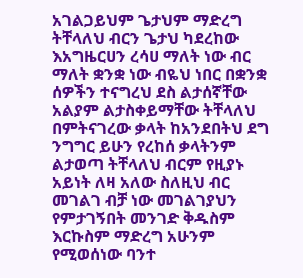አገልጋይህም ጌታህም ማድረግ ትቸላለህ ብርን ጌታህ ካደረከው እአግዜርሀን ረሳሀ ማለት ነው ብር ማለት ቋንቋ ነው ብዬህ ነበር በቋንቋ ሰዎችን ተናግረህ ደስ ልታሰኛቸው አልያም ልታስቀይማቸው ትቸላለህ በምትናገረው ቃላት ከአንደበትህ ደግ ንግግር ይሁን የረከሰ ቃላትንም ልታወጣ ትቸላለህ ብርም የዚያኑ አይነት ለዛ አለው ስለዚህ ብር መገልገ ብቻ ነው መገልገያህን የምታገኝበት መንገድ ቅዱስም እርኩስም ማድረግ አሁንም የሚወሰነው ባንተ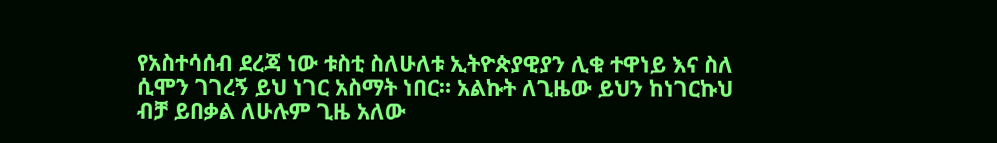የአስተሳሰብ ደረጃ ነው ቱስቲ ስለሁለቱ ኢትዮጵያዊያን ሊቁ ተዋነይ እና ስለ ሲሞን ገገረኝ ይህ ነገር አስማት ነበር። አልኩት ለጊዜው ይህን ከነገርኩህ ብቻ ይበቃል ለሁሉም ጊዜ አለው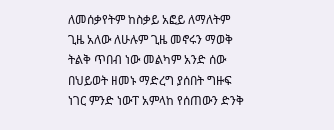ለመሰቃየትም ከስቃይ አፎይ ለማለትም ጊዜ አለው ለሁሉም ጊዜ መኖሩን ማወቅ ትልቅ ጥበብ ነው መልካም አንድ ሰው በህይወት ዘመኑ ማድረግ ያሰበት ግዙፍ ነገር ምንድ ነውፐ አምላከ የሰጠውን ድንቅ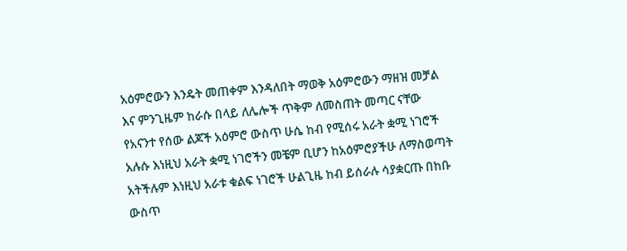አዕምሮውን እንዴት መጠቀም እንዳለበት ማወቅ አዕምሮውን ማዘዝ መቻል እና ምንጊዜም ከራሱ በላይ ለሌሎች ጥቅም ለመስጠት መጣር ናቸው የአናንተ የሰው ልጆች አዕምሮ ውስጥ ሁሴ ከብ የሚሰሩ አራት ቋሚ ነገሮች አሉሱ እነዚህ አራት ቋሚ ነገሮችን መቼም ቢሆን ከአዕምሮያችሁ ለማስወጣት አትችሉም እነዚህ አራቱ ቁልፍ ነገሮች ሁልጊዜ ከብ ይሰራሉ ሳያቋርጡ በከቡ ውስጥ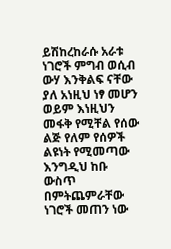ይሽከረከራሱ አራቱ ነገሮች ምግብ ወሲብ ውሃ እንቅልፍ ናቸው ያለ አነዚህ ነፃ መሆን ወይም እነዚህን መፋቅ የሚቸል የሰው ልጅ የለም የሰዎች ልዩነት የሚመጣው እንግዲህ ከቡ ውስጥ በምትጨምራቸው ነገሮች መጠን ነው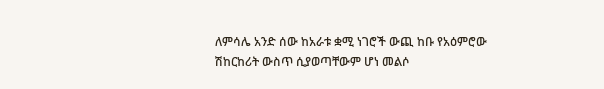ለምሳሌ አንድ ሰው ከአራቱ ቋሚ ነገሮች ውጪ ከቡ የአዕምሮው ሽከርከሪት ውስጥ ሲያወጣቸውም ሆነ መልሶ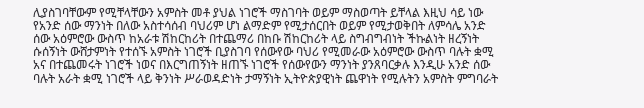ሊያስገባቸውም የሚቸላቸውን አምስት መቶ ያህል ነገሮች ማስገባት ወይም ማስወጣት ይቸላል እዚህ ሳይ ነው የአንድ ሰው ማንነት በለው አስተሳሰብ ባህሪም ሆነ ልማድም የሚታሰርበት ወይም የሚታወቅበት ለምሳሌ አንድ ሰው አዕምሮው ውስጥ ከአራቱ ሽከርከሪት በተጨማሪ በከቡ ሽከርከሪት ላይ ስግብግብነት ችኩልነት ዘረኝነት ሱሰኝነት ውሸታምነት የተሰኙ አምስት ነገሮች ቢያስገባ የሰውየው ባህሪ የሚመራው አዕምሮው ውስጥ ባሉት ቋሚ አና በተጨመሩት ነገሮች ነወና በእርግጠኝነት ዘጠኙ ነገሮች የሰውየውን ማንነት ያንጸባርቃሉ እንዲሁ አንድ ሰው ባሉት አራት ቋሚ ነገሮች ላይ ቅንነት ሥራወዳድነት ታማኝነት ኢትዮጵያዊነት ጨዋነት የሚሉትን አምስት ምግባራት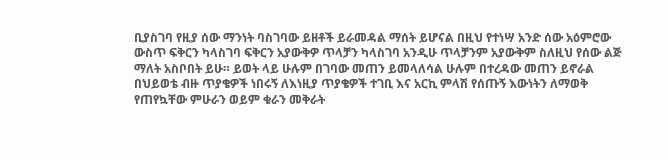ቢያስገባ የዚያ ሰው ማንነት ባስገባው ይዘቶች ይራመዳል ማሰት ይሆናል በዚህ የተነሣ አንድ ሰው አዕምሮው ውስጥ ፍቅርን ካላስገባ ፍቅርን አያውቅዎ ጥላቻን ካላስገባ አንዲሁ ጥላቻንም አያውቅም ስለዚህ የሰው ልጅ ማለት አስቦበት ይሁ። ይወት ላይ ሁሉም በገባው መጠን ይመላለሳል ሁሉም በተረዳው መጠን ይኖራል በህይወቴ ብዙ ጥያቄዎች ነበሩኝ ለእነዚያ ጥያቄዎች ተገቢ እና አርኪ ምላሽ የሰጡኝ እውነትን ለማወቅ የጠየኳቸው ምሁራን ወይም ቁራን መቅራት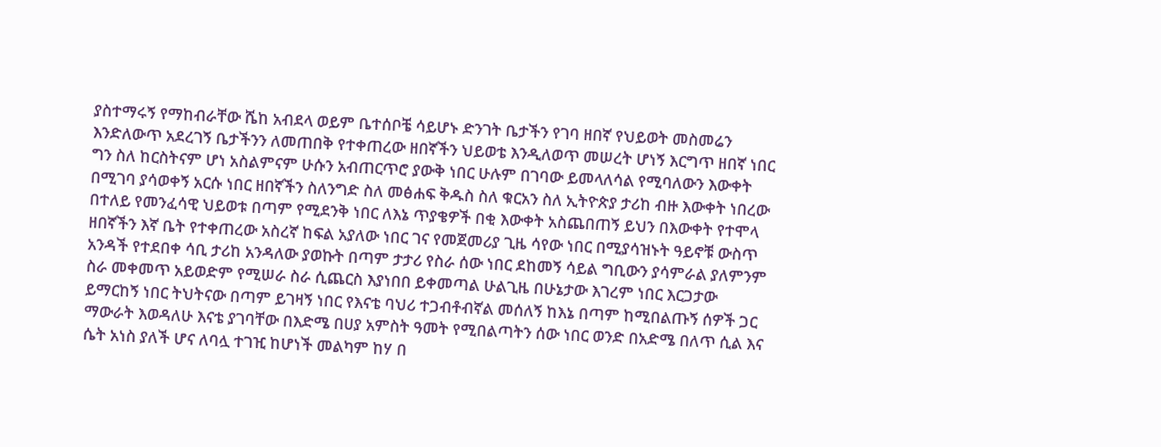ያስተማሩኝ የማከብራቸው ሼከ አብደላ ወይም ቤተሰቦቼ ሳይሆኑ ድንገት ቤታችን የገባ ዘበኛ የህይወት መስመሬን እንድለውጥ አደረገኝ ቤታችንን ለመጠበቅ የተቀጠረው ዘበኛችን ህይወቴ እንዲለወጥ መሠረት ሆነኝ እርግጥ ዘበኛ ነበር ግን ስለ ከርስትናም ሆነ አስልምናም ሁሱን አብጠርጥሮ ያውቅ ነበር ሁሉም በገባው ይመላለሳል የሚባለውን እውቀት በሚገባ ያሳወቀኝ አርሱ ነበር ዘበኛችን ስለንግድ ስለ መፅሐፍ ቅዱስ ስለ ቁርአን ስለ ኢትዮጵያ ታሪከ ብዙ እውቀት ነበረው በተለይ የመንፈሳዊ ህይወቱ በጣም የሚደንቅ ነበር ለእኔ ጥያቄዎች በቂ እውቀት አስጨበጠኝ ይህን በእውቀት የተሞላ ዘበኛችን እኛ ቤት የተቀጠረው አስረኛ ከፍል አያለው ነበር ገና የመጀመሪያ ጊዜ ሳየው ነበር በሚያሳዝኑት ዓይኖቹ ውስጥ አንዳች የተደበቀ ሳቢ ታሪከ አንዳለው ያወኩት በጣም ታታሪ የስራ ሰው ነበር ደከመኝ ሳይል ግቢውን ያሳምራል ያለምንም ስራ መቀመጥ አይወድም የሚሠራ ስራ ሲጨርስ እያነበበ ይቀመጣል ሁልጊዜ በሁኔታው እገረም ነበር እርጋታው ይማርከኝ ነበር ትህትናው በጣም ይገዛኝ ነበር የእናቴ ባህሪ ተጋብቶብኛል መሰለኝ ከእኔ በጣም ከሚበልጡኝ ሰዎች ጋር ማውራት እወዳለሁ እናቴ ያገባቸው በእድሜ በሀያ አምስት ዓመት የሚበልጣትን ሰው ነበር ወንድ በአድሜ በለጥ ሲል እና ሴት አነስ ያለች ሆና ለባሏ ተገዢ ከሆነች መልካም ከሃ በ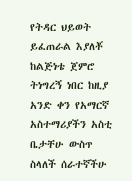የትዳር ህይወት ይፈጠራል እያለቾ ከልጅነቴ ጀምሮ ትነግረኝ ነበር ከዚያ አንድ ቀን የአማርኛ አስተማሪያችን አስቲ ቤታቸሁ ውስጥ ስላለች ሰራተኛችሁ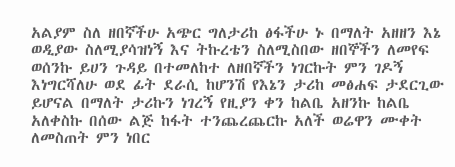አልያም ስለ ዘበኛችሁ አጭር ግለታሪከ ፅፋችሁ ኑ በማለት አዘዘን እኔ ወዲያው ስለሚያሳዝነኝ እና ትኩረቴን ስለሚስበው ዘበኞችን ለመየፍ ወሰንኩ ይሀን ጉዳይ በተመለከተ ለዘበኛችን ነገርኩት ምን ገዶኝ እነግርሻለሁ ወደ ፊት ደራሲ ከሆንሽ የእኔን ታሪከ መፅሐፍ ታደርጊው ይሆናል በማለት ታሪኩን ነገረኝ የዚያን ቀን ከልቤ አዘንኩ ከልቤ አለቀስኩ በሰው ልጅ ከፋት ተንጨረጨርኩ አለች ወሬዋን ሙቀት ለመስጠት ምን ነበር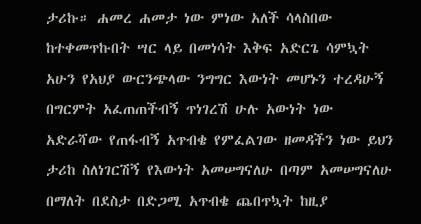ታሪኩ። ሐመረ ሐመታ ነው ምነው አለች ሳላስበው ከተቀመጥኩበት ሣር ላይ በመነሳት እቅፍ አድርጌ ሳምኳት አሁን የአህያ ውርንጭላው ንግግር እውነት መሆኑን ተረዳሁኝ በግርምት አፈጠጠችብኝ ጥነገረሽ ሁሉ አውነት ነው አድራሻው የጠፋብኝ አጥብቄ የምፈልገው ዘመዳችን ነው ይህን ታሪከ ስለነገርሽኝ የእውነት አመሠግናለሁ በጣም አመሠግናለሁ በማለት በደስታ በድጋሚ አጥብቄ ጨበጥኳት ከዚያ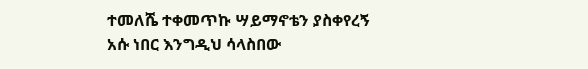ተመለሼ ተቀመጥኩ ሣይማኖቴን ያስቀየረኝ አሱ ነበር እንግዲህ ሳላስበው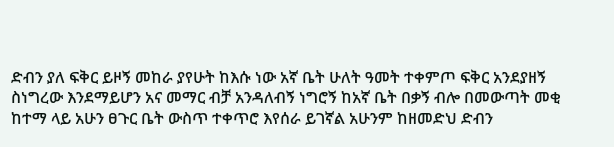ድብን ያለ ፍቅር ይዞኝ መከራ ያየሁት ከእሱ ነው አኛ ቤት ሁለት ዓመት ተቀምጦ ፍቅር አንደያዘኝ ስነግረው እንደማይሆን አና መማር ብቻ አንዳለብኝ ነግሮኝ ከአኛ ቤት በቃኝ ብሎ በመውጣት መቂ ከተማ ላይ አሁን ፀጉር ቤት ውስጥ ተቀጥሮ እየሰራ ይገኛል አሁንም ከዘመድህ ድብን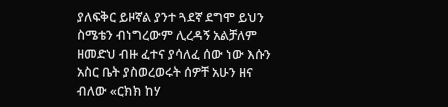ያለፍቅር ይዞኛል ያንተ ጓደኛ ደግሞ ይህን ስሜቴን ብነግረውም ሊረዳኝ አልቻለም ዘመድህ ብዙ ፈተና ያሳለፈ ሰው ነው እሱን አስር ቤት ያስወረወሩት ሰዎቸ አሁን ዘና ብለው «ርክክ ከሃ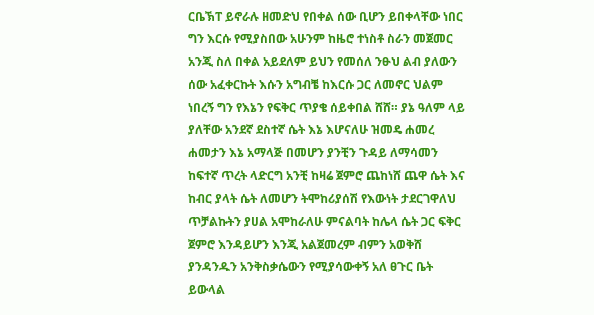ርቤኽፐ ይኖራሉ ዘመድህ የበቀል ሰው ቢሆን ይበቀላቸው ነበር ግን እርሱ የሚያስበው አሁንም ከዜሮ ተነስቶ ስራን መጀመር አንጂ ስለ በቀል አይደለም ይህን የመሰለ ንፁህ ልብ ያለውን ሰው አፈቀርኩት እሱን አግብቼ ከእርሱ ጋር ለመኖር ህልም ነበረኝ ግን የእኔን የፍቅር ጥያቄ ሰይቀበል ሸሸ። ያኔ ዓለም ላይ ያለቸው አንደኛ ደስተኛ ሴት እኔ እሆናለሁ ዝመዴ ሐመረ ሐመታን እኔ አማላጅ በመሆን ያንቺን ጉዳይ ለማሳመን ከፍተኛ ጥረት ላድርግ አንቺ ከዛሬ ጀምሮ ጨከነሸ ጨዋ ሴት እና ከብር ያላት ሴት ለመሆን ትሞከሪያሰሽ የእውነት ታደርገዋለህ ጥቻልኩትን ያሀል አሞከራለሁ ምናልባት ከሌላ ሴት ጋር ፍቅር ጀምሮ እንዳይሆን እንጂ አልጀመረም ብምን አወቅሸ ያንዳንዱን አንቅስቃሴውን የሚያሳውቀኝ አለ ፀጉር ቤት ይውላል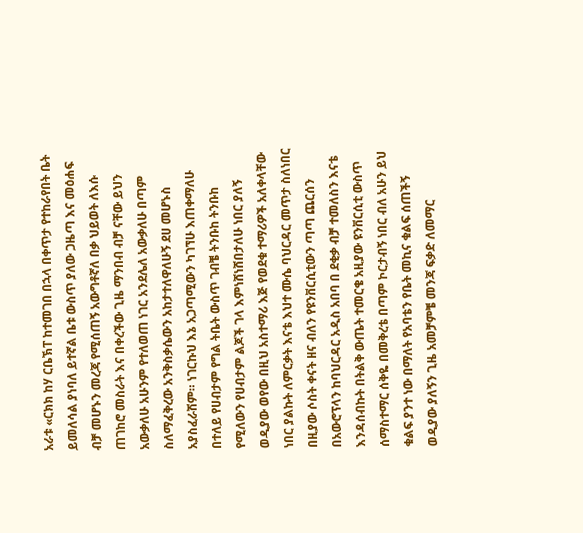አራቱ «ርክክ ከሃ ርቤኽፐ ከተመገበ በኋላ በቀጥታ የተከራየበት ቤት ይመለሳል ያነባለ ይተኛል ቤቱ ውስጥ ያለው ጋዜጣ እና መዕሐፍ ብቻ መሆኑን መረጃ የሚሰጠኝ አውግቶኛለ በቃ ህይወት ለእሱ ጠገከሮ መስራት እና በቀረችው ጊዜ ማንበብ ብቻ ናቸው ይህን አውቃለሁ አሁንም የተለወጠ ነገር አንደሌለ አውቃለሁ በጣም ስለማፈቅረው አንቅስቃሴውን አከታተለዋለሁኝ ደሀ መሆኑስ አያስፈራሽም። ነገርኩህ እኔ አጋጣሚውን ካገኘሁ እጠቀማለሁ በተለይ የሀብታም የግል ትቤት ውስጥ ገብቼ ትንቡከ ትንቡከ የሚለውን የሀብታም ልጆች ገላ እምነሸነሸበታለሁ ነበር ያለኝ ወዲያው ወየው በዚህ አስተማሪ እጅ የወደቁ ተማሪዎች አለቀላቸው ነበር ያልኩት ለምርቃት እናቴ እህተ ሙሴ ባህርዳር መጥታ ስለነበር በዚያው ሶስት ቀናት ዘና ብለን የዩንቨርሲቲውን ጣጣ ጨርሰን በአውሮፕላን ከባህርዳር አዲስ አበባ በ ደቂቃ ብቻ ተመለስን እናቴ እንዳሰብኩት በትልቅ ውጤት ተመርቄ አዚያው ዩንቨርሲቲ ውስጥ ሰማስተማር ሰቅዬ በመቅረቴ በጣም ኮርታብኝ ነበር ብለ አሁን ይህ ቁልፍ ያንተ ነው በማለት የአባቴን የቤት መኪና ቁልፍ ሰጠችኝ ወዲያው ያለኝን ጊዜ አመቻምቼ መንጃ ፍቃድ ለመማር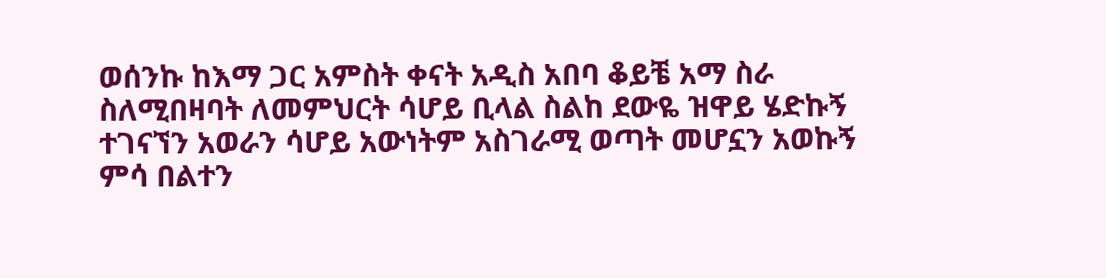ወሰንኩ ከእማ ጋር አምስት ቀናት አዲስ አበባ ቆይቼ አማ ስራ ስለሚበዛባት ለመምህርት ሳሆይ ቢላል ስልከ ደውዬ ዝዋይ ሄድኩኝ ተገናኘን አወራን ሳሆይ አውነትም አስገራሚ ወጣት መሆኗን አወኩኝ ምሳ በልተን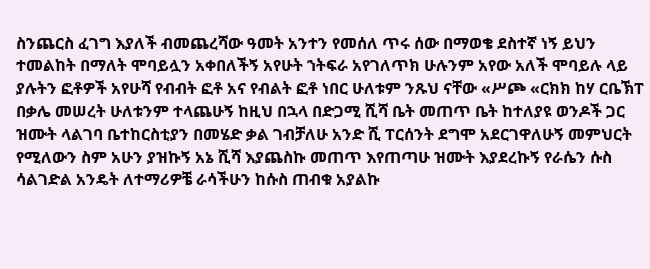ስንጨርስ ፈገግ እያለች ብመጨረሻው ዓመት አንተን የመሰለ ጥሩ ሰው በማወቄ ደስተኛ ነኝ ይህን ተመልከት በማለት ሞባይሏን አቀበለችኝ አየሁት ኀትፍራ አየገለጥክ ሁሉንም አየው አለች ሞባይሉ ላይ ያሉትን ፎቶዎች አየሁሻ የብብት ፎቶ አና የብልት ፎቶ ነበር ሁለቱም ንጹህ ናቸው «ሥጮ «ርክክ ከሃ ርቤኽፐ በቃሌ መሠረት ሁለቱንም ተላጨሁኝ ከዚህ በኋላ በድጋሚ ሺሻ ቤት መጠጥ ቤት ከተለያዩ ወንዶች ጋር ዝሙት ላልገባ ቤተከርስቲያን በመሄድ ቃል ገብቻለሁ አንድ ሺ ፐርሰንት ደግሞ አደርገዋለሁኝ መምህርት የሚለውን ስም አሁን ያዝኩኝ አኔ ሺሻ እያጨስኩ መጠጥ እየጠጣሁ ዝሙት እያደረኩኝ የራሴን ሱስ ሳልገድል አንዴት ለተማሪዎቼ ራሳችሁን ከሱስ ጠብቁ አያልኩ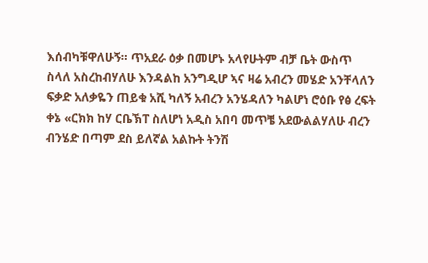እሰብካቹዋለሁኝ። ጥአደራ ዕቃ በመሆኑ አላየሁትም ብቻ ቤት ውስጥ ስላለ አስረከብሃለሁ እንዳልከ አንግዲሆ ኣና ዛሬ አብረን መሄድ አንቸላለን ፍቃድ አለቃዬን ጠይቁ አሺ ካለኝ አብረን አንሄዳለን ካልሆነ ሮዕቡ የፅ ረፍት ቀኔ «ርክክ ከሃ ርቤኽፐ ስለሆነ አዲስ አበባ መጥቼ አደውልልሃለሁ ብረን ብንሄድ በጣም ደስ ይለኛል አልኩት ትንሽ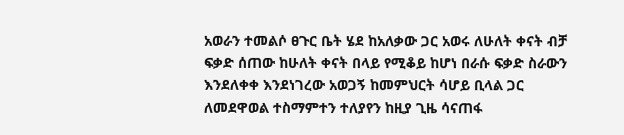አወራን ተመልሶ ፀጉር ቤት ሄደ ከአለቃው ጋር አወሩ ለሁለት ቀናት ብቻ ፍቃድ ሰጠው ከሁለት ቀናት በላይ የሚቆይ ከሆነ በራሱ ፍቃድ ስራውን እንደለቀቀ እንደነገረው አወጋኝ ከመምህርት ሳሆይ ቢላል ጋር ለመደዋወል ተስማምተን ተለያየን ከዚያ ጊዜ ሳናጠፋ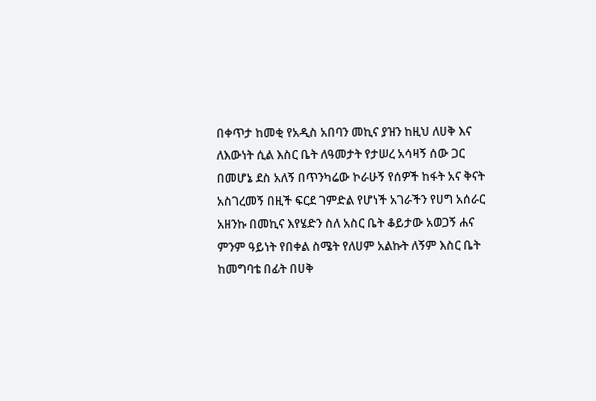በቀጥታ ከመቂ የአዲስ አበባን መኪና ያዝን ከዚህ ለሀቅ እና ለእውነት ሲል እስር ቤት ለዓመታት የታሠረ አሳዛኝ ሰው ጋር በመሆኔ ደስ አለኝ በጥንካሬው ኮራሁኝ የሰዎች ከፋት አና ቅናት አስገረመኝ በዚች ፍርደ ገምድል የሆነች አገራችን የሀግ አሰራር አዘንኩ በመኪና እየሄድን ስለ አስር ቤት ቆይታው አወጋኝ ሐና ምንም ዓይነት የበቀል ስሜት የለሀም አልኩት ለኝም እስር ቤት ከመግባቴ በፊት በሀቅ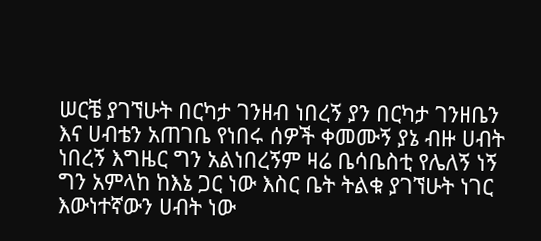ሠርቼ ያገኘሁት በርካታ ገንዘብ ነበረኝ ያን በርካታ ገንዘቤን እና ሀብቴን አጠገቤ የነበሩ ሰዎች ቀመሙኝ ያኔ ብዙ ሀብት ነበረኝ እግዜር ግን አልነበረኝም ዛሬ ቤሳቤስቲ የሌለኝ ነኝ ግን አምላከ ከእኔ ጋር ነው እስር ቤት ትልቁ ያገኘሁት ነገር እውነተኛውን ሀብት ነው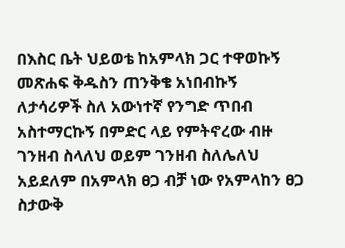በእስር ቤት ህይወቴ ከአምላክ ጋር ተዋወኩኝ መጽሐፍ ቅዱስን ጠንቅቄ አነበብኩኝ ለታሳሪዎች ስለ አውነተኛ የንግድ ጥበብ አስተማርኩኝ በምድር ላይ የምትኖረው ብዙ ገንዘብ ስላለህ ወይም ገንዘብ ስለሌለህ አይደለም በአምላክ ፀጋ ብቻ ነው የአምላከን ፀጋ ስታውቅ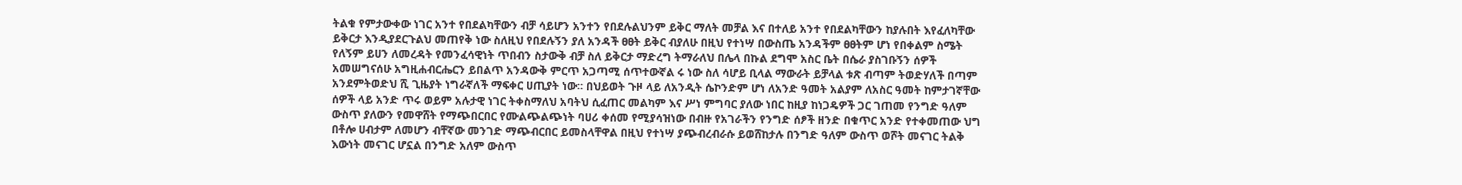ትልቁ የምታውቀው ነገር አንተ የበደልካቸውን ብቻ ሳይሆን አንተን የበደሉልህንም ይቅር ማለት መቻል እና በተለይ አንተ የበደልካቸውን ከያሉበት እየፈለካቸው ይቅርታ እንዲያደርጉልህ መጠየቅ ነው ስለዚህ የበደሉኝን ያለ አንዳች ፀፀት ይቅር ብያለሁ በዚህ የተነሣ በውስጤ አንዳችም ፀፀትም ሆነ የበቀልም ስሜት የለኝም ይሀን ለመረዳት የመንፈሳዊነት ጥበብን ስታውቅ ብቻ ስለ ይቅርታ ማድረግ ትማራለህ በሌላ በኩል ደግሞ አስር ቤት በሴራ ያስገቡኝን ሰዎች አመሠግናሰሁ አግዚሐብርሔርን ይበልጥ አንዳውቅ ምርጥ አጋጣሚ ሰጥተውኛል ሩ ነው ስለ ሳሆይ ቢላል ማውራት ይቻላል ቱጽ ብጣም ትወድሃለች በጣም አንደምትወድህ ሺ ጊዜያት ነግራኛለች ማፍቀር ሀጢያት ነው። በህይወት ጉዞ ላይ ለአንዲት ሴኮንድም ሆነ ለአንድ ዓመት አልያም ለአስር ዓመት ከምታገኛቸው ሰዎች ላይ አንድ ጥሩ ወይም አሉታዊ ነገር ትቀስማለህ አባትህ ሲፈጠር መልካም እና ሥነ ምግባር ያለው ነበር ከዚያ ከነጋዴዎች ጋር ገጠመ የንግድ ዓለም ውስጥ ያለውን የመዋሸት የማጭበርበር የሙልጭልጭነት ባሀሪ ቀሰመ የሚያሳዝነው በብዙ የአገራችን የንግድ ሰፆች ዘንድ በቁጥር አንድ የተቀመጠው ህግ በቶሎ ሀብታም ለመሆን ብቸኛው መንገድ ማጭብርበር ይመስላቸዋል በዚህ የተነሣ ያጭብረብራሱ ይወሸከታሉ በንግድ ዓለም ውስጥ ወሾት መናገር ትልቅ እውነት መናገር ሆኗል በንግድ አለም ውስጥ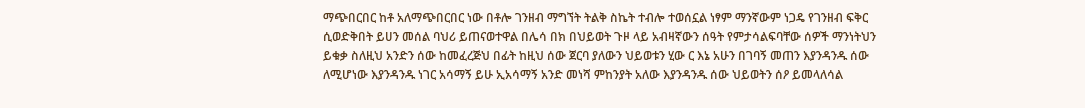ማጭበርበር ከቶ አለማጭበርበር ነው በቶሎ ገንዘብ ማግኘት ትልቅ ስኬት ተብሎ ተወሰኗል ነፃም ማንኛውም ነጋዴ የገንዘብ ፍቅር ሲወድቅበት ይሀን መሰል ባህሪ ይጠናወተዋል በሌሳ በክ በህይወት ጉዞ ላይ አብዛኛውን ሰዓት የምታሳልፍባቸው ሰዎች ማንነትህን ይቁቃ ስለዚህ አንድን ሰው ከመፈረጅህ በፊት ከዚህ ሰው ጀርባ ያለውን ህይወቱን ሂው ር እኔ አሁን በገባኝ መጠን እያንዳንዱ ሰው ለሚሆነው እያንዳንዱ ነገር አሳማኝ ይሁ ኢአሳማኝ አንድ መነሻ ምከንያት አለው እያንዳንዱ ሰው ህይወትን ሰዖ ይመላለሳል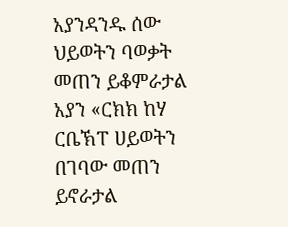አያንዳንዱ ሰው ህይወትን ባወቃት መጠን ይቆምራታል አያን «ርክክ ከሃ ርቤኽፐ ሀይወትን በገባው መጠን ይኖራታል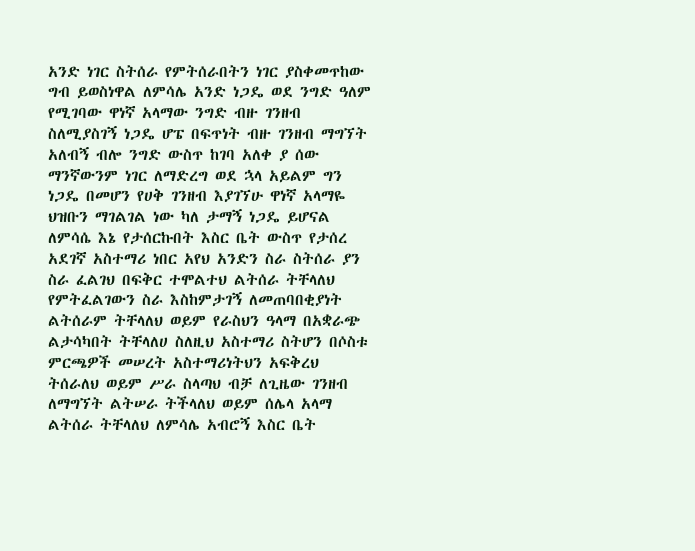አንድ ነገር ስትሰራ የምትሰራበትን ነገር ያስቀመጥከው ግብ ይወስነዋል ለምሳሌ አንድ ነጋዴ ወደ ንግድ ዓለም የሚገባው ዋነኛ አላማው ንግድ ብዙ ገንዘብ ስለሚያስገኝ ነጋዴ ሆፔ በፍጥነት ብዙ ገንዘብ ማግኘት አለብኝ ብሎ ንግድ ውስጥ ከገባ አለቀ ያ ሰው ማንኛውንም ነገር ለማድረግ ወደ ኋላ አይልም ግን ነጋዴ በመሆን የሀቅ ገንዘብ እያገኘሁ ዋነኛ አላማዬ ህዝቡን ማገልገል ነው ካለ ታማኝ ነጋዴ ይሆናል ለምሳሴ እኔ የታሰርኩበት እስር ቤት ውስጥ የታሰረ አደገኛ አስተማሪ ነበር አየህ አንድን ስራ ስትሰራ ያን ስራ ፈልገህ በፍቅር ተሞልተህ ልትሰራ ትቸላለህ የምትፈልገውን ስራ እስከምታገኝ ለመጠባበቂያነት ልትሰራም ትቸላለህ ወይም የራስህን ዓላማ በአቋራጭ ልታሳካበት ትቸላለሀ ስለዚህ አስተማሪ ስትሆን በሶስቱ ምርጫዎች መሠረት አስተማሪነትህን አፍቅረህ ትሰራለህ ወይም ሥራ ስላጣህ ብቻ ለጊዜው ገንዘብ ለማግኘት ልትሠራ ትችላለህ ወይም ሰሌላ አላማ ልትሰራ ትቸላለህ ለምሳሌ አብሮኝ እስር ቤት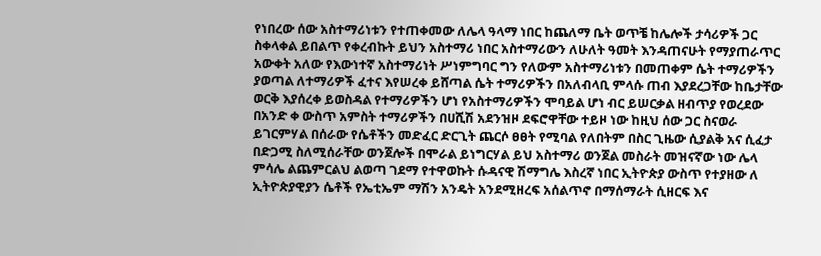የነበረው ሰው አስተማሪነቱን የተጠቀመው ለሌላ ዓላማ ነበር ከጨለማ ቤት ወጥቼ ከሌሎች ታሳሪዎች ጋር ስቀላቀል ይበልጥ የቀረብኩት ይህን አስተማሪ ነበር አስተማሪውን ለሁለት ዓመት እንዳጠናሁት የማያጠራጥር አውቀት አለው የእውነተኛ አስተማሪነት ሥነምግባር ግን የለውም አስተማሪነቱን በመጠቀም ሴት ተማሪዎችን ያወጣል ለተማሪዎች ፈተና እየሠረቀ ይሸጣል ሴት ተማሪዎችን በአለብላቢ ምላሱ ጠብ እያደረጋቸው ከቤታቸው ወርቅ እያሰረቀ ይወስዳል የተማሪዎችን ሆነ የአስተማሪዎችን ሞባይል ሆነ ብር ይሠርቃል ዘብጥያ የወረደው በአንድ ቀ ውስጥ አምስት ተማሪዎችን በሀሺሽ አደንዝዞ ደፍሮዋቸው ተይዞ ነው ከዚህ ሰው ጋር ስናወራ ይገርምሃል በሰራው የሴቶችን መድፈር ድርጊት ጨርሶ ፀፀት የሚባል የለበትም በስር ጊዜው ሲያልቅ አና ሲፈታ በድጋሚ ስለሚሰራቸው ወንጀሎች በሞራል ይነግርሃል ይህ አስተማሪ ወንጀል መስራት መዝናኛው ነው ሌላ ምሳሌ ልጨምርልህ ልወጣ ገደማ የተዋወኩት ሱዳናዊ ሽማግሌ እስረኛ ነበር ኢትዮጵያ ውስጥ የተያዘው ለ ኢትዮጵያዊያን ሴቶች የኤቲኤም ማሽን አንዴት አንደሚዘረፍ አሰልጥኖ በማሰማራት ሲዘርፍ እና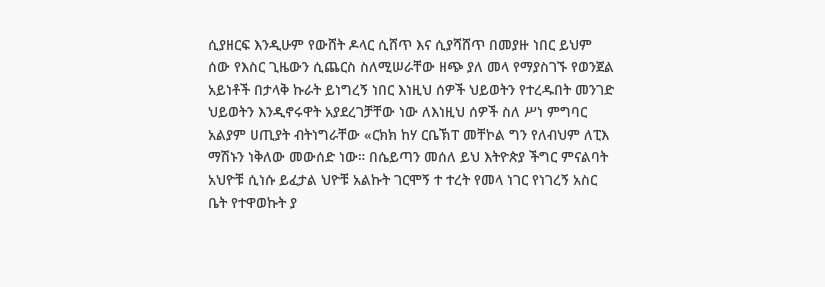ሲያዘርፍ እንዲሁም የውሸት ዶላር ሲሸጥ እና ሲያሻሸጥ በመያዙ ነበር ይህም ሰው የእስር ጊዜውን ሲጨርስ ስለሚሠራቸው ዘጭ ያለ መላ የማያስገኙ የወንጀል አይነቶች በታላቅ ኩራት ይነግረኝ ነበር እነዚህ ሰዎች ህይወትን የተረዱበት መንገድ ህይወትን እንዲኖሩዋት አያደረገቻቸው ነው ለእነዚህ ሰዎች ስለ ሥነ ምግባር አልያም ሀጢያት ብትነግራቸው «ርክክ ከሃ ርቤኽፐ መቸኮል ግን የለብህም ለፒእ ማሽኑን ነቅለው መውሰድ ነው። በሴይጣን መሰለ ይህ እትዮጵያ ችግር ምናልባት አህዮቹ ሲነሱ ይፈታል ህዮቹ አልኩት ገርሞኝ ተ ተረት የመላ ነገር የነገረኝ አስር ቤት የተዋወኩት ያ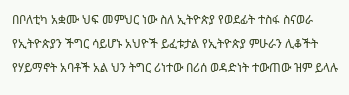በቦለቲካ አቋሙ ህፍ መምህር ነው ስለ ኢትዮጵያ የወደፊት ተስፋ ስናወራ የኢትዮጵያን ችግር ሳይሆኑ አህዮች ይፈቱታል የኢትዮጵያ ምሁራን ሊቆችት የሃይማኖት አባቶች አል ህን ትግር ሪነተው በሪሰ ወዳድነት ተውጠው ዝም ይላሉ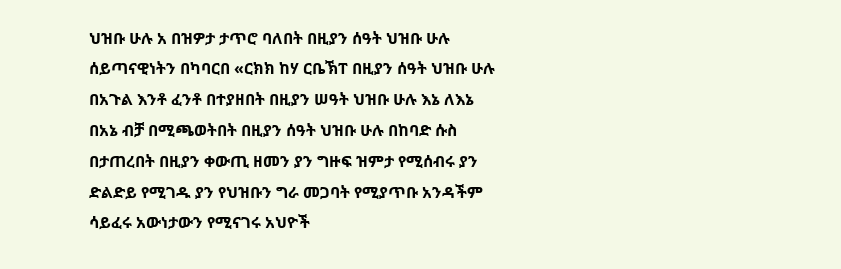ህዝቡ ሁሉ አ በዝዎታ ታጥሮ ባለበት በዚያን ሰዓት ህዝቡ ሁሉ ሰይጣናዊነትን በካባርበ «ርክክ ከሃ ርቤኽፐ በዚያን ሰዓት ህዝቡ ሁሉ በአጉል እንቶ ፈንቶ በተያዘበት በዚያን ሠዓት ህዝቡ ሁሉ እኔ ለእኔ በአኔ ብቻ በሚጫወትበት በዚያን ሰዓት ህዝቡ ሁሉ በከባድ ሱስ በታጠረበት በዚያን ቀውጢ ዘመን ያን ግዙፍ ዝምታ የሚሰብሩ ያን ድልድይ የሚገዱ ያን የህዝቡን ግራ መጋባት የሚያጥቡ አንዳችም ሳይፈሩ አውነታውን የሚናገሩ አህዮች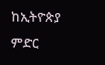ከኢትዮጵያ ምድር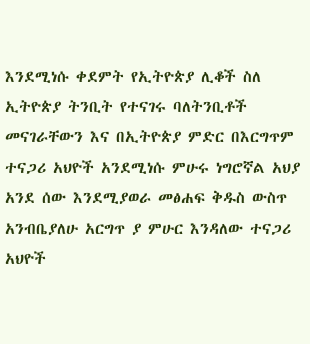እንደሚነሱ ቀደምት የኢትዮጵያ ሊቆች ስለ ኢትዮጵያ ትንቢት የተናገሩ ባለትንቢቶች መናገራቸውን እና በኢትዮጵያ ምድር በእርግጥም ተናጋሪ አህዮች አንደሚነሱ ምሁሩ ነግሮኛል አህያ አንደ ሰው እንደሚያወራ መፅሐፍ ቅዱስ ውስጥ አንብቤያለሁ አርግጥ ያ ምሁር እንዳለው ተናጋሪ አህዮች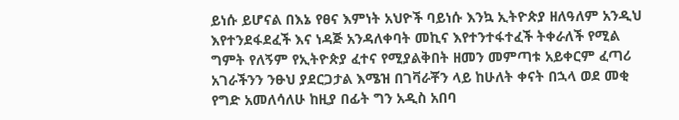ይነሱ ይሆናል በእኔ የፀና እምነት አህዮች ባይነሱ እንኳ ኢትዮጵያ ዘለዓለም አንዲህ እየተንደፋደፈች እና ነዳጅ አንዳለቀባት መኪና እየተንተፋተፈች ትቀራለች የሚል ግምት የለኝም የኢትዮጵያ ፈተና የሚያልቅበት ዘመን መምጣቱ አይቀርም ፈጣሪ አገራችንን ንፁህ ያደርጋታል እሜዝ በገቫራቾን ላይ ከሁለት ቀናት በኋላ ወደ መቂ የግድ አመለሳለሁ ከዚያ በፊት ግን አዲስ አበባ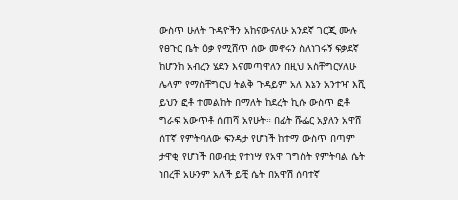ውስጥ ሁለት ጉዳዮችን አከናውናለሁ አንደኛ ገርጂ ሙሉ የፀጉር ቤት ዕቃ የሚሸጥ ሰው መኖሩን ስለነገሩኝ ፍቃደኛ ከሆንከ አብረን ሄደን እናመጣዋለን በዚህ አስቸግርሃለሁ ሌላም የማስቸግርህ ትልቅ ጉዳይም አለ እኔን አንተዣ እሺ ይህን ፎቶ ተመልከት በማለት ከደረት ኪሱ ውስጥ ፎቶ ግራፍ አውጥቶ ሰጠሻ አየሁት። በፊት ሹፌር አያለን አዋሸ ሰፐኛ የምትባለው ፍንዳታ የሆነች ከተማ ውስጥ በጣም ታዋቂ የሆነች በወብቷ የተነሣ የአዋ ገግስት የምትባል ሴት ነበረቸ አሁንም አለች ይቺ ሴት በአዋሽ ሰባተኛ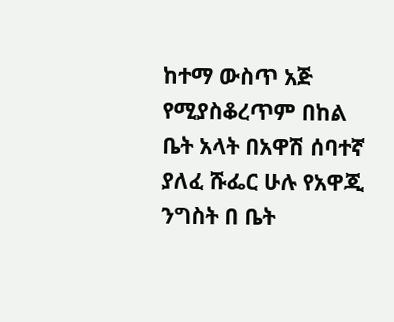ከተማ ውስጥ አጅ የሚያስቆረጥም በከል ቤት አላት በአዋሽ ሰባተኛ ያለፈ ሹፌር ሁሉ የአዋጂ ንግስት በ ቤት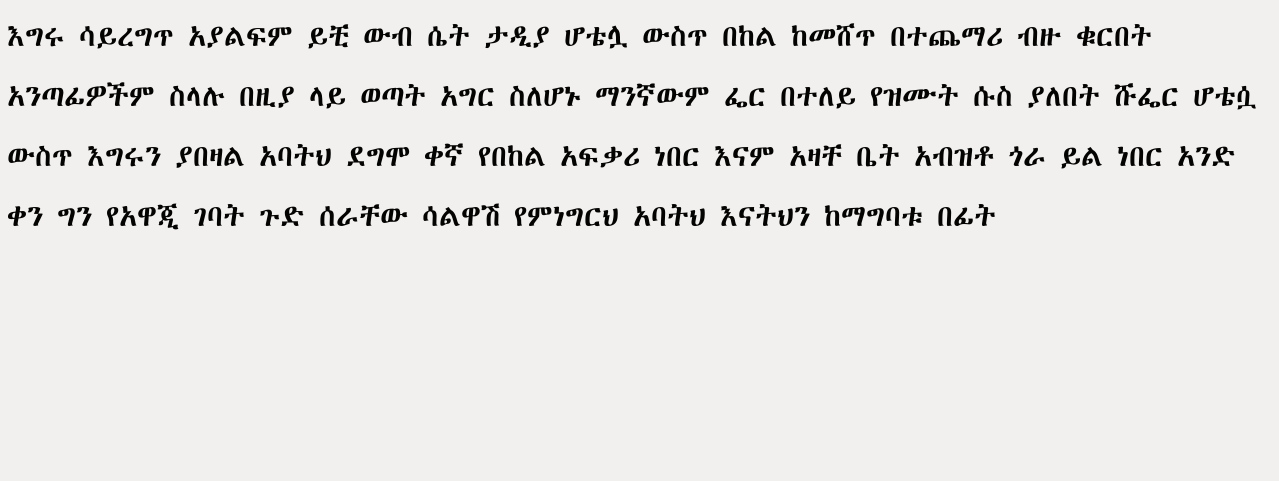እግሩ ሳይረግጥ አያልፍም ይቺ ውብ ሴት ታዲያ ሆቴሏ ውስጥ በከል ከመሸጥ በተጨማሪ ብዙ ቁርበት አንጣፊዎችም ስላሉ በዚያ ላይ ወጣት አግር ስለሆኑ ማንኛውም ፌር በተለይ የዝሙት ሱስ ያለበት ሹፌር ሆቴሷ ውስጥ እግሩን ያበዛል አባትህ ደግሞ ቀኛ የበከል አፍቃሪ ነበር እናም አዛቸ ቤት አብዝቶ ጎራ ይል ነበር አንድ ቀን ግን የአዋጂ ገባት ጉድ ሰራቸው ሳልዋሽ የምነግርህ አባትህ እናትህን ከማግባቱ በፊት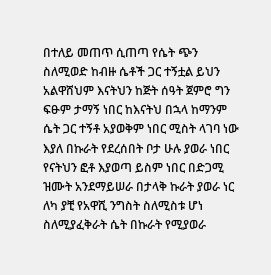በተለይ መጠጥ ሲጠጣ የሴት ጭን ስለሚወድ ከብዙ ሴቶች ጋር ተኝቷል ይህን አልዋሸህም እናትህን ከጅት ሰዓት ጀምሮ ግን ፍፁም ታማኝ ነበር ከእናትህ በኋላ ከማንም ሴት ጋር ተኝቶ አያወቅም ነበር ሚስት ላገባ ነው እያለ በኩራት የደረሰበት ቦታ ሁሉ ያወራ ነበር የናትህን ፎቶ እያወጣ ይስም ነበር በድጋሚ ዝሙት አንደማይሠራ በታላቅ ኩራት ያወራ ነር ለካ ያቺ የአዋሺ ንግስት ስለሚስቱ ሆነ ስለሚያፈቅራት ሴት በኩራት የሚያወራ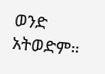ወንድ አትወድም።